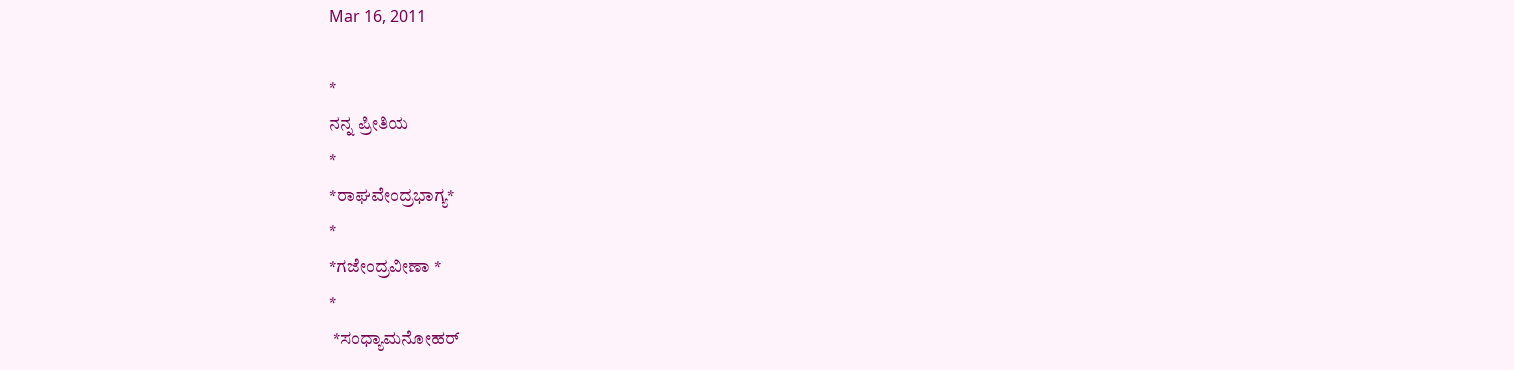Mar 16, 2011

*
ನನ್ನ ಪ್ರೀತಿಯ
*
*ರಾಘವೇಂದ್ರಭಾಗ್ಯ*
*
*ಗಜೇಂದ್ರವೀಣಾ *
*
 *ಸಂಧ್ಯಾಮನೋಹರ್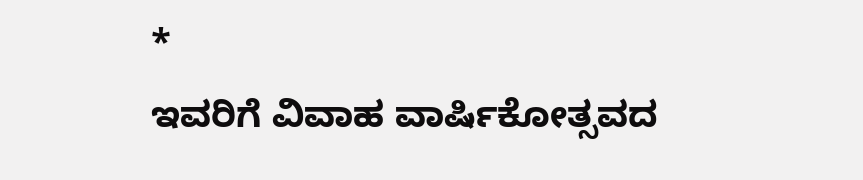*
ಇವರಿಗೆ ವಿವಾಹ ವಾರ್ಷಿಕೋತ್ಸವದ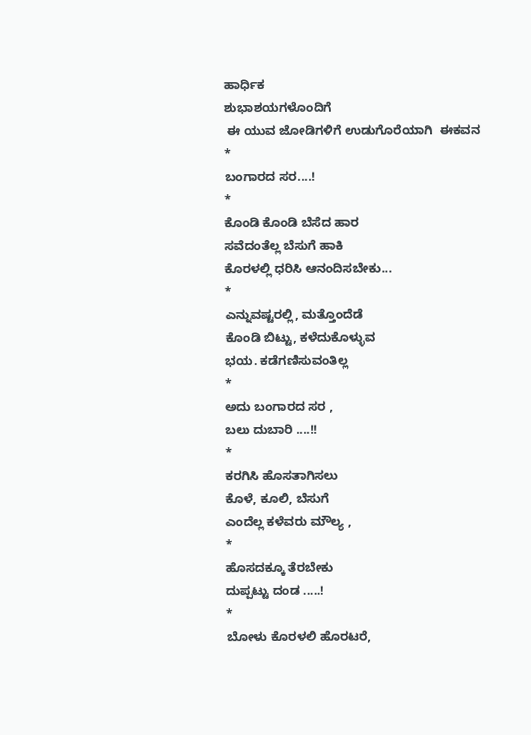ಹಾರ್ಧಿಕ
ಶುಭಾಶಯಗಳೊಂದಿಗೆ
 ಈ ಯುವ ಜೋಡಿಗಳಿಗೆ ಉಡುಗೊರೆಯಾಗಿ  ಈಕವನ
*
ಬಂಗಾರದ ಸರ....!
*
ಕೊಂಡಿ ಕೊಂಡಿ ಬೆಸೆದ ಹಾರ
ಸವೆದಂತೆಲ್ಲ ಬೆಸುಗೆ ಹಾಕಿ
ಕೊರಳಲ್ಲಿ ಧರಿಸಿ ಆನಂದಿಸಬೇಕು...
*
ಎನ್ನುವಷ್ಟರಲ್ಲಿ, ಮತ್ತೊಂದೆಡೆ
ಕೊಂಡಿ ಬಿಟ್ಟು, ಕಳೆದುಕೊಳ್ಳುವ
ಭಯ. ಕಡೆಗಣಿಸುವಂತಿಲ್ಲ
*
ಅದು ಬಂಗಾರದ ಸರ ,
ಬಲು ದುಬಾರಿ ....!!
*
ಕರಗಿಸಿ ಹೊಸತಾಗಿಸಲು
ಕೊಳೆ, ಕೂಲಿ, ಬೆಸುಗೆ
ಎಂದೆಲ್ಲ ಕಳೆವರು ಮೌಲ್ಯ ,
*
ಹೊಸದಕ್ಕೂ ತೆರಬೇಕು
ದುಪ್ಪಟ್ಟು ದಂಡ .....!
*
ಬೋಳು ಕೊರಳಲಿ ಹೊರಟರೆ,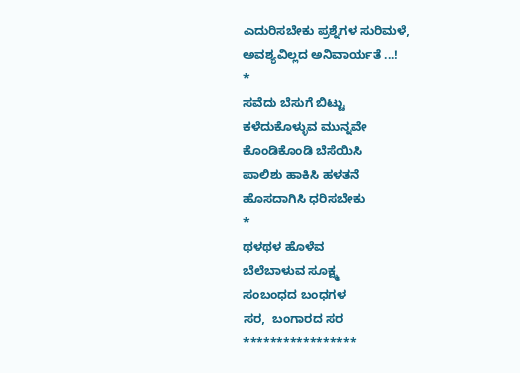ಎದುರಿಸಬೇಕು ಪ್ರಶ್ನೆಗಳ ಸುರಿಮಳೆ,
ಅವಶ್ಯವಿಲ್ಲದ ಅನಿವಾರ್ಯತೆ ...!
*
ಸವೆದು ಬೆಸುಗೆ ಬಿಟ್ಟು
ಕಳೆದುಕೊಳ್ಳುವ ಮುನ್ನವೇ
ಕೊಂಡಿಕೊಂಡಿ ಬೆಸೆಯಿಸಿ
ಪಾಲಿಶು ಹಾಕಿಸಿ ಹಳತನೆ
ಹೊಸದಾಗಿಸಿ ಧರಿಸಬೇಕು
*
ಥಳಥಳ ಹೊಳೆವ
ಬೆಲೆಬಾಳುವ ಸೂಕ್ಷ್ಮ
ಸಂಬಂಧದ ಬಂಧಗಳ
ಸರ,  ಬಂಗಾರದ ಸರ
*****************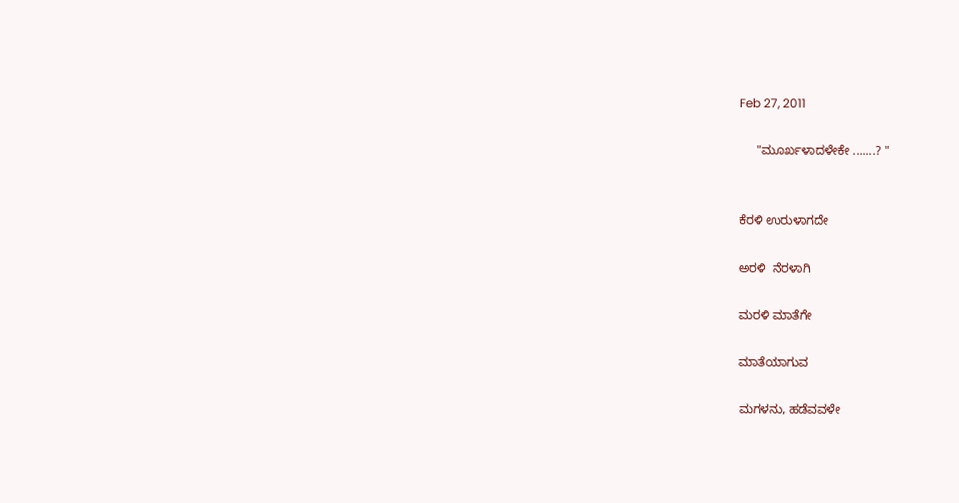Feb 27, 2011

     "ಮೂರ್ಖಳಾದಳೇಕೇ .......? "


ಕೆರಳಿ ಉರುಳಾಗದೇ

ಅರಳಿ  ನೆರಳಾಗಿ

ಮರಳಿ ಮಾತೆಗೇ

ಮಾತೆಯಾಗುವ

ಮಗಳನು, ಹಡೆವವಳೇ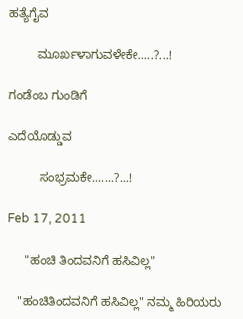ಹತ್ಯೆಗೈವ

        ಮೂರ್ಖಳಾಗುವಳೇಕೇ.....?...!

ಗಂಡೆಂಬ ಗುಂಡಿಗೆ

ಎದೆಯೊಡ್ಡುವ

         ಸಂಭ್ರಮಕೇ.......?...!

Feb 17, 2011

     "ಹಂಚಿ ತಿಂದವನಿಗೆ ಹಸಿವಿಲ್ಲ"

   "ಹಂಚಿತಿಂದವನಿಗೆ ಹಸಿವಿಲ್ಲ" ನಮ್ಮ ಹಿರಿಯರು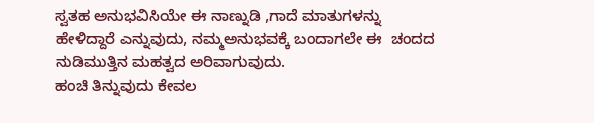ಸ್ವತಹ ಅನುಭವಿಸಿಯೇ ಈ ನಾಣ್ನುಡಿ ,ಗಾದೆ ಮಾತುಗಳನ್ನು
ಹೇಳಿದ್ದಾರೆ ಎನ್ನುವುದು, ನಮ್ಮಅನುಭವಕ್ಕೆ ಬಂದಾಗಲೇ ಈ  ಚಂದದ ನುಡಿಮುತ್ತಿನ ಮಹತ್ವದ ಅರಿವಾಗುವುದು.
ಹಂಚಿ ತಿನ್ನುವುದು ಕೇವಲ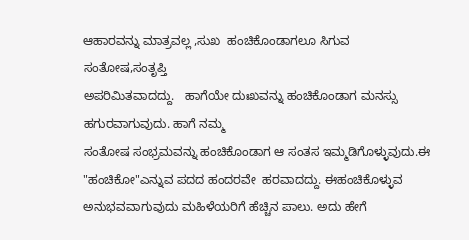ಆಹಾರವನ್ನು ಮಾತ್ರವಲ್ಲ ,ಸುಖ  ಹಂಚಿಕೊಂಡಾಗಲೂ ಸಿಗುವ  ಸಂತೋಷ,ಸಂತೃಪ್ತಿ
ಅಪರಿಮಿತವಾದದ್ದು.   ಹಾಗೆಯೇ ದುಃಖವನ್ನು ಹಂಚಿಕೊಂಡಾಗ ಮನಸ್ಸು ಹಗುರವಾಗುವುದು. ಹಾಗೆ ನಮ್ಮ
ಸಂತೋಷ ಸಂಭ್ರಮವನ್ನು ಹಂಚಿಕೊಂಡಾಗ ಆ ಸಂತಸ ಇಮ್ಮಡಿಗೊಳ್ಳುವುದು.ಈ "ಹಂಚಿಕೋ"ಎನ್ನುವ ಪದದ ಹಂದರವೇ  ಹರವಾದದ್ದು. ಈಹಂಚಿಕೊಳ್ಳುವ ಅನುಭವವಾಗುವುದು ಮಹಿಳೆಯರಿಗೆ ಹೆಚ್ಚಿನ ಪಾಲು. ಅದು ಹೇಗೆ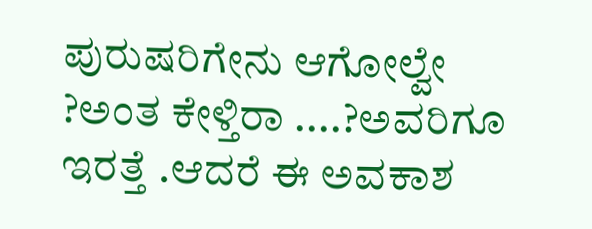ಪುರುಷರಿಗೇನು ಆಗೋಲ್ವೇ ?ಅಂತ ಕೇಳ್ತಿರಾ ....?ಅವರಿಗೂ ಇರತ್ತೆ .ಆದರೆ ಈ ಅವಕಾಶ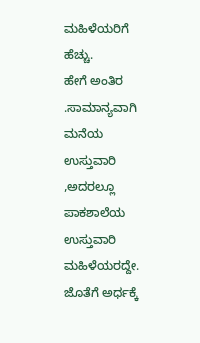ಮಹಿಳೆಯರಿಗೆ ಹೆಚ್ಚು.
ಹೇಗೆ ಅಂತಿರ .ಸಾಮಾನ್ಯವಾಗಿ ಮನೆಯ ಉಸ್ತುವಾರಿ ,ಅದರಲ್ಲೂ ಪಾಕಶಾಲೆಯ ಉಸ್ತುವಾರಿ
ಮಹಿಳೆಯರದ್ದೇ. ಜೊತೆಗೆ ಅರ್ಧಕ್ಕೆ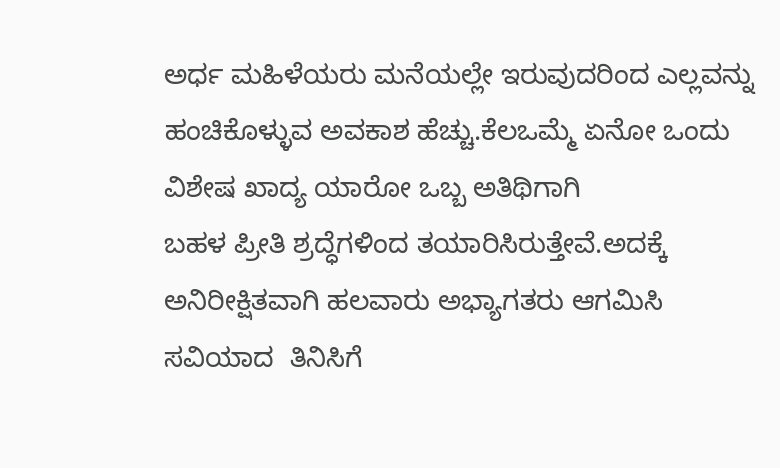ಅರ್ಧ ಮಹಿಳೆಯರು ಮನೆಯಲ್ಲೇ ಇರುವುದರಿಂದ ಎಲ್ಲವನ್ನು
ಹಂಚಿಕೊಳ್ಳುವ ಅವಕಾಶ ಹೆಚ್ಚು.ಕೆಲಒಮ್ಮೆ ಏನೋ ಒಂದು ವಿಶೇಷ ಖಾದ್ಯ ಯಾರೋ ಒಬ್ಬ ಅತಿಥಿಗಾಗಿ
ಬಹಳ ಪ್ರೀತಿ ಶ್ರದ್ಧೆಗಳಿಂದ ತಯಾರಿಸಿರುತ್ತೇವೆ.ಅದಕ್ಕೆ ಅನಿರೀಕ್ಷಿತವಾಗಿ ಹಲವಾರು ಅಭ್ಯಾಗತರು ಆಗಮಿಸಿ
ಸವಿಯಾದ  ತಿನಿಸಿಗೆ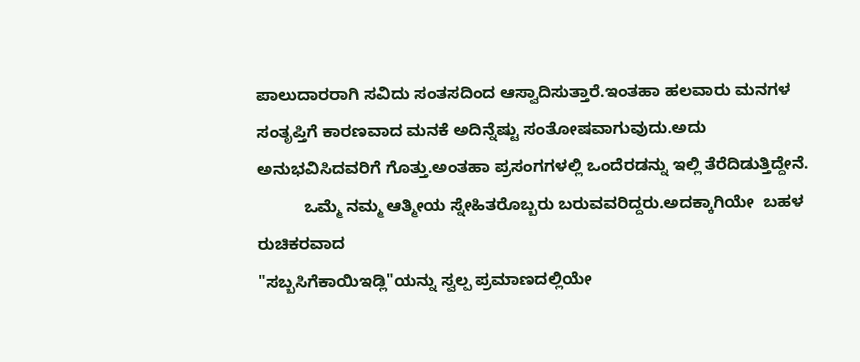ಪಾಲುದಾರರಾಗಿ ಸವಿದು ಸಂತಸದಿಂದ ಆಸ್ವಾದಿಸುತ್ತಾರೆ.ಇಂತಹಾ ಹಲವಾರು ಮನಗಳ
ಸಂತೃಪ್ತಿಗೆ ಕಾರಣವಾದ ಮನಕೆ ಅದಿನ್ನೆಷ್ಟು ಸಂತೋಷವಾಗುವುದು.ಅದು ಅನುಭವಿಸಿದವರಿಗೆ ಗೊತ್ತು.ಅಂತಹಾ ಪ್ರಸಂಗಗಳಲ್ಲಿ ಒಂದೆರಡನ್ನು ಇಲ್ಲಿ ತೆರೆದಿಡುತ್ತಿದ್ದೇನೆ.
          ಒಮ್ಮೆ ನಮ್ಮ ಆತ್ಮೀಯ ಸ್ನೇಹಿತರೊಬ್ಬರು ಬರುವವರಿದ್ದರು.ಅದಕ್ಕಾಗಿಯೇ  ಬಹಳ ರುಚಿಕರವಾದ
"ಸಬ್ಬಸಿಗೆಕಾಯಿಇಡ್ಲಿ"ಯನ್ನು ಸ್ವಲ್ಪ ಪ್ರಮಾಣದಲ್ಲಿಯೇ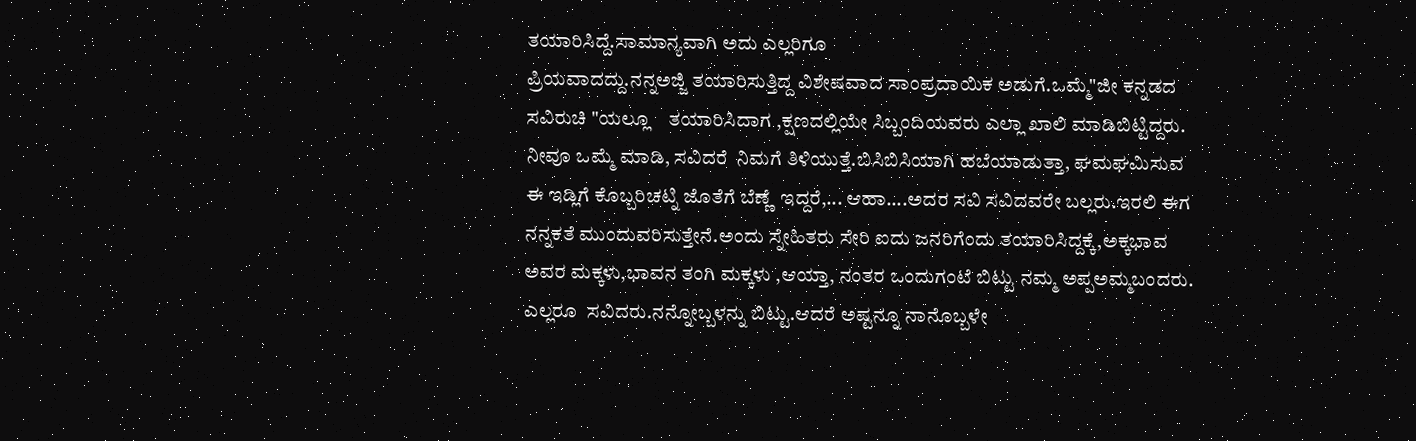ತಯಾರಿಸಿದ್ದೆ.ಸಾಮಾನ್ಯವಾಗಿ ಅದು ಎಲ್ಲರಿಗೂ
ಪ್ರಿಯವಾದದ್ದು.ನನ್ನಅಜ್ಜಿ ತಯಾರಿಸುತ್ತಿದ್ದ ವಿಶೇಷವಾದ ಸಾಂಪ್ರದಾಯಿಕ ಅಡುಗೆ.ಒಮ್ಮೆ"ಜೀ ಕನ್ನಡದ
ಸವಿರುಚಿ "ಯಲ್ಲೂ    ತಯಾರಿಸಿದಾಗ ,ಕ್ಷಣದಲ್ಲಿಯೇ ಸಿಬ್ಬಂದಿಯವರು ಎಲ್ಲಾ ಖಾಲಿ ಮಾಡಿಬಿಟ್ಟಿದ್ದರು.
ನೀವೂ ಒಮ್ಮೆ ಮಾಡಿ, ಸವಿದರೆ  ನಿಮಗೆ ತಿಳಿಯುತ್ತೆ.ಬಿಸಿಬಿಸಿಯಾಗಿ ಹಬೆಯಾಡುತ್ತಾ, ಘಮಘಮಿಸುವ
ಈ ಇಡ್ಲಿಗೆ ಕೊಬ್ಬರಿಚಟ್ನಿ ಜೊತೆಗೆ ಬೆಣ್ಣೆ  ಇದ್ದರೆ,... ಆಹಾ....ಅದರ ಸವಿ ಸವಿದವರೇ ಬಲ್ಲರು.ಇರಲಿ ಈಗ
ನನ್ನಕತೆ ಮುಂದುವರಿಸುತ್ತೇನೆ.ಅಂದು ಸ್ನೇಹಿತರು ಸೇರಿ ಐದು ಜನರಿಗೆಂದು ತಯಾರಿಸಿದ್ದಕ್ಕೆ,ಅಕ್ಕಭಾವ
ಅವರ ಮಕ್ಕಳು,ಭಾವನ ತಂಗಿ ಮಕ್ಕಳು ,ಆಯ್ತಾ, ನಂತರ ಒಂದುಗಂಟೆ ಬಿಟ್ಟು ನಮ್ಮ ಅಪ್ಪಅಮ್ಮಬಂದರು.
ಎಲ್ಲರೂ  ಸವಿದರು.ನನ್ನೋಬ್ಬಳನ್ನು ಬಿಟ್ಟು.ಆದರೆ ಅಷ್ಟನ್ನೂ ನಾನೊಬ್ಬಳೇ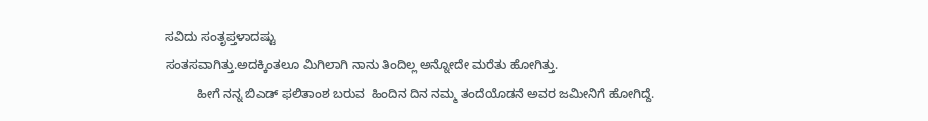ಸವಿದು ಸಂತೃಪ್ತಳಾದಷ್ಟು
ಸಂತಸವಾಗಿತ್ತು.ಅದಕ್ಕಿಂತಲೂ ಮಿಗಿಲಾಗಿ ನಾನು ತಿಂದಿಲ್ಲ ಅನ್ನೋದೇ ಮರೆತು ಹೋಗಿತ್ತು.
         ಹೀಗೆ ನನ್ನ ಬಿಎಡ್ ಫಲಿತಾಂಶ ಬರುವ  ಹಿಂದಿನ ದಿನ ನಮ್ಮ ತಂದೆಯೊಡನೆ ಅವರ ಜಮೀನಿಗೆ ಹೋಗಿದ್ದೆ.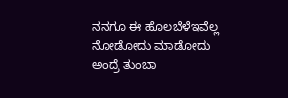ನನಗೂ ಈ ಹೊಲಬೆಳೆಇವೆಲ್ಲ ನೋಡೋದು ಮಾಡೋದು ಅಂದ್ರೆ ತುಂಬಾ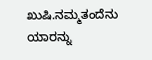ಖುಷಿ.ನಮ್ಮತಂದೆನು ಯಾರನ್ನು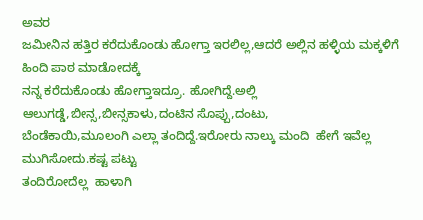ಅವರ
ಜಮೀನಿನ ಹತ್ತಿರ ಕರೆದುಕೊಂಡು ಹೋಗ್ತಾ ಇರಲಿಲ್ಲ,ಆದರೆ ಅಲ್ಲಿನ ಹಳ್ಳಿಯ ಮಕ್ಕಳಿಗೆ ಹಿಂದಿ ಪಾಠ ಮಾಡೋದಕ್ಕೆ
ನನ್ನ ಕರೆದುಕೊಂಡು ಹೋಗ್ತಾಇದ್ರೂ. ಹೋಗಿದ್ದೆ.ಅಲ್ಲಿ ಆಲುಗಡ್ಡೆ,ಬೀನ್ಸ,ಬೀನ್ಸಕಾಳು,ದಂಟಿನ ಸೊಪ್ಪು,ದಂಟು,
ಬೆಂಡೆಕಾಯಿ,ಮೂಲಂಗಿ ಎಲ್ಲಾ ತಂದಿದ್ದೆ.ಇರೋರು ನಾಲ್ಕು ಮಂದಿ  ಹೇಗೆ ಇವೆಲ್ಲ ಮುಗಿಸೋದು.ಕಷ್ಟ ಪಟ್ಟು
ತಂದಿರೋದೆಲ್ಲ  ಹಾಳಾಗಿ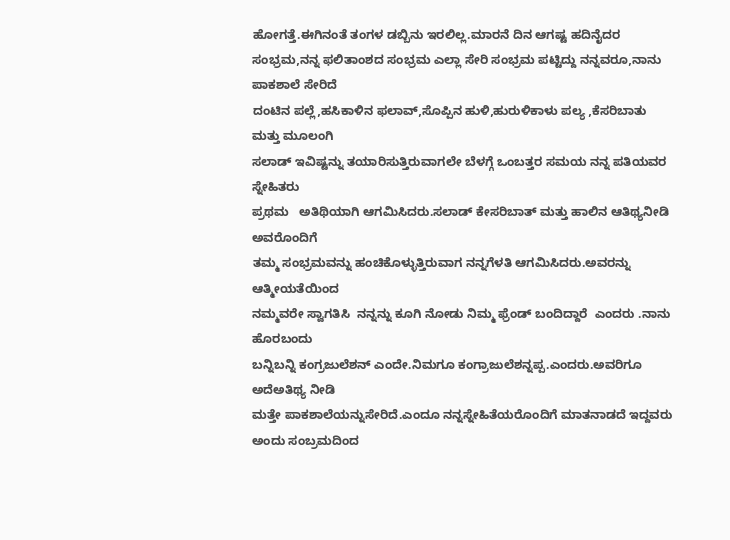ಹೋಗತ್ತೆ.ಈಗಿನಂತೆ ತಂಗಳ ಡಬ್ಬಿನು ಇರಲಿಲ್ಲ.ಮಾರನೆ ದಿನ ಆಗಷ್ಟ ಹದಿನೈದರ
ಸಂಭ್ರಮ,ನನ್ನ ಫಲಿತಾಂಶದ ಸಂಭ್ರಮ ಎಲ್ಲಾ ಸೇರಿ ಸಂಭ್ರಮ ಪಟ್ಟಿದ್ದು ನನ್ನವರೂ,ನಾನು ಪಾಕಶಾಲೆ ಸೇರಿದೆ
ದಂಟಿನ ಪಲ್ಲೆ,ಹಸಿಕಾಳಿನ ಫಲಾವ್,ಸೊಪ್ಪಿನ ಹುಳಿ,ಹುರುಳಿಕಾಳು ಪಲ್ಯ ,ಕೆಸರಿಬಾತು ಮತ್ತು ಮೂಲಂಗಿ
ಸಲಾಡ್ ಇವಿಷ್ಟನ್ನು ತಯಾರಿಸುತ್ತಿರುವಾಗಲೇ ಬೆಳಗ್ಗೆ ಒಂಬತ್ತರ ಸಮಯ ನನ್ನ ಪತಿಯವರ ಸ್ನೇಹಿತರು
ಪ್ರಥಮ   ಅತಿಥಿಯಾಗಿ ಆಗಮಿಸಿದರು.ಸಲಾಡ್ ಕೇಸರಿಬಾತ್ ಮತ್ತು ಹಾಲಿನ ಆತಿಥ್ಯನೀಡಿ ಅವರೊಂದಿಗೆ
ತಮ್ಮ ಸಂಭ್ರಮವನ್ನು ಹಂಚಿಕೊಳ್ಳುತ್ತಿರುವಾಗ ನನ್ನಗೆಳತಿ ಆಗಮಿಸಿದರು.ಅವರನ್ನು ಆತ್ಮೀಯತೆಯಿಂದ
ನಮ್ಮವರೇ ಸ್ವಾಗತಿಸಿ  ನನ್ನನ್ನು ಕೂಗಿ ನೋಡು ನಿಮ್ಮ ಫ್ರೆಂಡ್ ಬಂದಿದ್ದಾರೆ  ಎಂದರು .ನಾನು ಹೊರಬಂದು
ಬನ್ನಿಬನ್ನಿ ಕಂಗ್ರಜುಲೆಶನ್ ಎಂದೇ.ನಿಮಗೂ ಕಂಗ್ರಾಜುಲೆಶನ್ನಪ್ಪ.ಎಂದರು.ಅವರಿಗೂ ಅದೆಅತಿಥ್ಯ ನೀಡಿ
ಮತ್ತೇ ಪಾಕಶಾಲೆಯನ್ನುಸೇರಿದೆ.ಎಂದೂ ನನ್ನಸ್ನೇಹಿತೆಯರೊಂದಿಗೆ ಮಾತನಾಡದೆ ಇದ್ದವರು ಅಂದು ಸಂಬ್ರಮದಿಂದ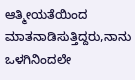ಆತ್ಮೀಯತೆಯಿಂದ ಮಾತನಾಡಿಸುತ್ತಿದ್ದರು,ನಾನು ಒಳಗಿನಿಂದಲೇ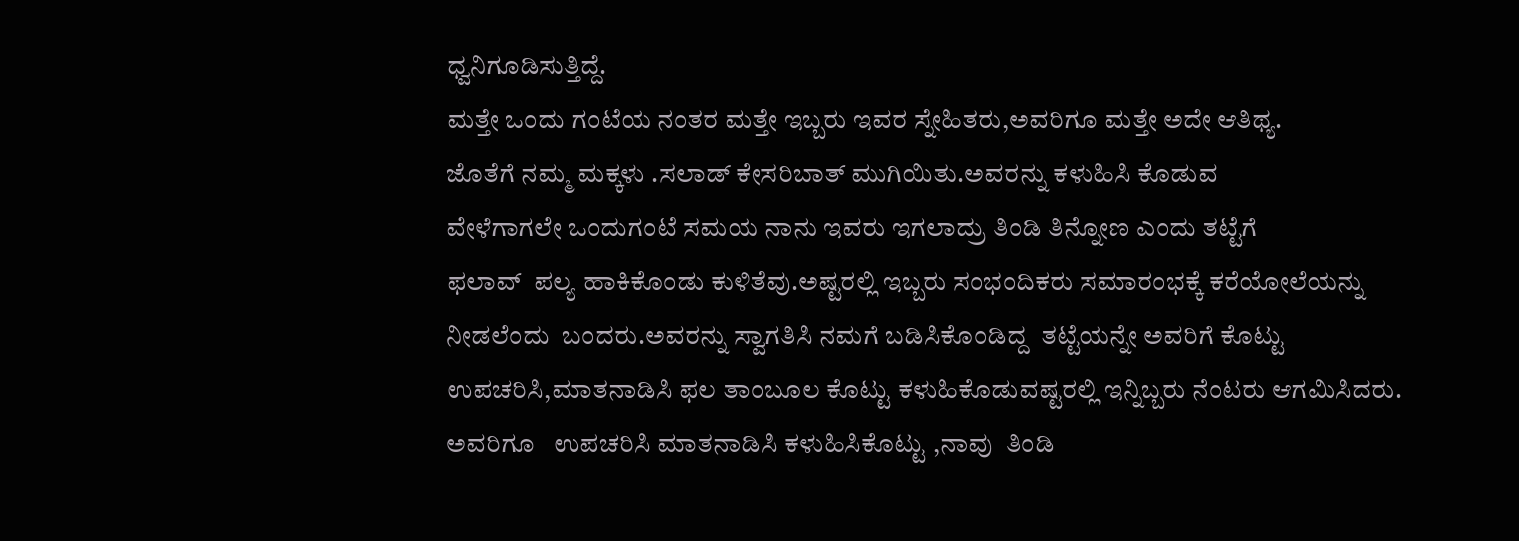ಧ್ವನಿಗೂಡಿಸುತ್ತಿದ್ದೆ.
ಮತ್ತೇ ಒಂದು ಗಂಟೆಯ ನಂತರ ಮತ್ತೇ ಇಬ್ಬರು ಇವರ ಸ್ನೇಹಿತರು,ಅವರಿಗೂ ಮತ್ತೇ ಅದೇ ಆತಿಥ್ಯ.
ಜೊತೆಗೆ ನಮ್ಮ ಮಕ್ಕಳು .ಸಲಾಡ್ ಕೇಸರಿಬಾತ್ ಮುಗಿಯಿತು.ಅವರನ್ನು ಕಳುಹಿಸಿ ಕೊಡುವ
ವೇಳೆಗಾಗಲೇ ಒಂದುಗಂಟೆ ಸಮಯ ನಾನು ಇವರು ಇಗಲಾದ್ರು ತಿಂಡಿ ತಿನ್ನೋಣ ಎಂದು ತಟ್ಟೆಗೆ
ಫಲಾವ್  ಪಲ್ಯ ಹಾಕಿಕೊಂಡು ಕುಳಿತೆವು.ಅಷ್ಟರಲ್ಲಿ ಇಬ್ಬರು ಸಂಭಂದಿಕರು ಸಮಾರಂಭಕ್ಕೆ ಕರೆಯೋಲೆಯನ್ನು
ನೀಡಲೆಂದು  ಬಂದರು.ಅವರನ್ನು ಸ್ವಾಗತಿಸಿ ನಮಗೆ ಬಡಿಸಿಕೊಂಡಿದ್ದ  ತಟ್ಟೆಯನ್ನೇ ಅವರಿಗೆ ಕೊಟ್ಟು
ಉಪಚರಿಸಿ,ಮಾತನಾಡಿಸಿ ಫಲ ತಾಂಬೂಲ ಕೊಟ್ಟು ಕಳುಹಿಕೊಡುವಷ್ಟರಲ್ಲಿ ಇನ್ನಿಬ್ಬರು ನೆಂಟರು ಆಗಮಿಸಿದರು.
ಅವರಿಗೂ   ಉಪಚರಿಸಿ ಮಾತನಾಡಿಸಿ ಕಳುಹಿಸಿಕೊಟ್ಟು ,ನಾವು  ತಿಂಡಿ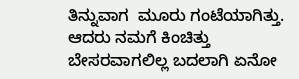ತಿನ್ನುವಾಗ  ಮೂರು ಗಂಟೆಯಾಗಿತ್ತು.
ಆದರು ನಮಗೆ ಕಿಂಚಿತ್ತು ಬೇಸರವಾಗಲಿಲ್ಲ ಬದಲಾಗಿ ಏನೋ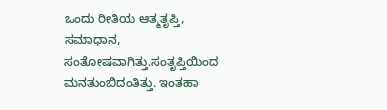ಒಂದು ರೀತಿಯ ಆತ್ಮತೃಪ್ತಿ, ಸಮಾಧಾನ,
ಸಂತೋಷವಾಗಿತ್ತು.ಸಂತೃಪ್ತಿಯಿಂದ ಮನತುಂಬಿದಂತಿತ್ತು. ಇಂತಹಾ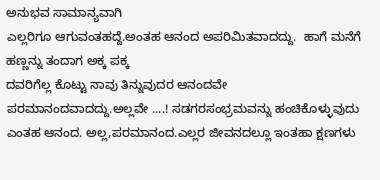ಅನುಭವ ಸಾಮಾನ್ಯವಾಗಿ
ಎಲ್ಲರಿಗೂ ಆಗುವಂತಹದ್ದೆ.ಅಂತಹ ಆನಂದ ಅಪರಿಮಿತವಾದದ್ದು.  ಹಾಗೆ ಮನೆಗೆ ಹಣ್ಣನ್ನು ತಂದಾಗ ಅಕ್ಕ ಪಕ್ಕ
ದವರಿಗೆಲ್ಲ ಕೊಟ್ಟು ನಾವು ತಿನ್ನುವುದರ ಆನಂದವೇ ಪರಮಾನಂದವಾದದ್ದು.ಅಲ್ಲವೇ ....! ಸಡಗರಸಂಭ್ರಮವನ್ನು ಹಂಚಿಕೊಳ್ಳುವುದು ಎಂತಹ ಆನಂದ. ಅಲ್ಲ,ಪರಮಾನಂದ.ಎಲ್ಲರ ಜೀವನದಲ್ಲೂ ಇಂತಹಾ ಕ್ಷಣಗಳು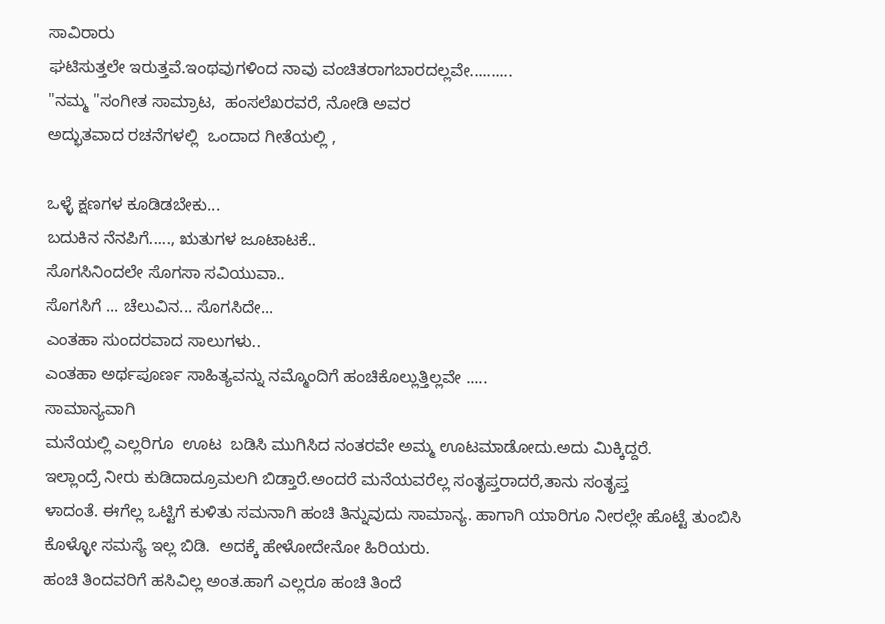ಸಾವಿರಾರು
ಘಟಿಸುತ್ತಲೇ ಇರುತ್ತವೆ.ಇಂಥವುಗಳಿಂದ ನಾವು ವಂಚಿತರಾಗಬಾರದಲ್ಲವೇ..........
"ನಮ್ಮ "ಸಂಗೀತ ಸಾಮ್ರಾಟ,  ಹಂಸಲೆಖರವರೆ, ನೋಡಿ ಅವರ
ಅದ್ಭುತವಾದ ರಚನೆಗಳಲ್ಲಿ  ಒಂದಾದ ಗೀತೆಯಲ್ಲಿ ,

ಒಳ್ಳೆ ಕ್ಷಣಗಳ ಕೂಡಿಡಬೇಕು...
ಬದುಕಿನ ನೆನಪಿಗೆ....., ಋತುಗಳ ಜೂಟಾಟಕೆ..
ಸೊಗಸಿನಿಂದಲೇ ಸೊಗಸಾ ಸವಿಯುವಾ..
ಸೊಗಸಿಗೆ ... ಚೆಲುವಿನ... ಸೊಗಸಿದೇ...
ಎಂತಹಾ ಸುಂದರವಾದ ಸಾಲುಗಳು..
ಎಂತಹಾ ಅರ್ಥಪೂರ್ಣ ಸಾಹಿತ್ಯವನ್ನು ನಮ್ಮೊಂದಿಗೆ ಹಂಚಿಕೊಲ್ಲುತ್ತಿಲ್ಲವೇ .....
ಸಾಮಾನ್ಯವಾಗಿ
ಮನೆಯಲ್ಲಿ ಎಲ್ಲರಿಗೂ  ಊಟ  ಬಡಿಸಿ ಮುಗಿಸಿದ ನಂತರವೇ ಅಮ್ಮ ಊಟಮಾಡೋದು.ಅದು ಮಿಕ್ಕಿದ್ದರೆ.
ಇಲ್ಲಾಂದ್ರೆ ನೀರು ಕುಡಿದಾದ್ರೂಮಲಗಿ ಬಿಡ್ತಾರೆ.ಅಂದರೆ ಮನೆಯವರೆಲ್ಲ ಸಂತೃಪ್ತರಾದರೆ,ತಾನು ಸಂತೃಪ್ತ
ಳಾದಂತೆ. ಈಗೆಲ್ಲ ಒಟ್ಟಿಗೆ ಕುಳಿತು ಸಮನಾಗಿ ಹಂಚಿ ತಿನ್ನುವುದು ಸಾಮಾನ್ಯ. ಹಾಗಾಗಿ ಯಾರಿಗೂ ನೀರಲ್ಲೇ ಹೊಟ್ಟೆ ತುಂಬಿಸಿ ಕೊಳ್ಳೋ ಸಮಸ್ಯೆ ಇಲ್ಲ ಬಿಡಿ.  ಅದಕ್ಕೆ ಹೇಳೋದೇನೋ ಹಿರಿಯರು.
ಹಂಚಿ ತಿಂದವರಿಗೆ ಹಸಿವಿಲ್ಲ ಅಂತ.ಹಾಗೆ ಎಲ್ಲರೂ ಹಂಚಿ ತಿಂದೆ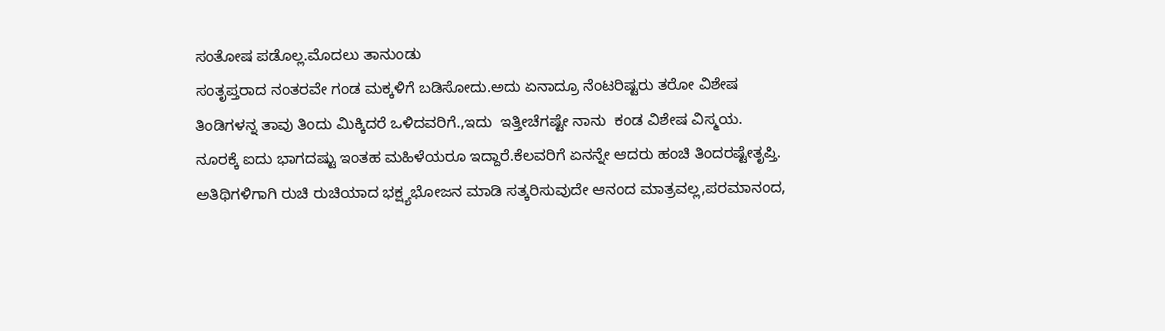ಸಂತೋಷ ಪಡೊಲ್ಲ.ಮೊದಲು ತಾನುಂಡು
ಸಂತೃಪ್ತರಾದ ನಂತರವೇ ಗಂಡ ಮಕ್ಕಳಿಗೆ ಬಡಿಸೋದು.ಅದು ಏನಾದ್ರೂ ನೆಂಟರಿಷ್ಟರು ತರೋ ವಿಶೇಷ
ತಿಂಡಿಗಳನ್ನ ತಾವು ತಿಂದು ಮಿಕ್ಕಿದರೆ ಒಳಿದವರಿಗೆ.,ಇದು  ಇತ್ತೀಚೆಗಷ್ಟೇ ನಾನು  ಕಂಡ ವಿಶೇಷ ವಿಸ್ಮಯ.
ನೂರಕ್ಕೆ ಐದು ಭಾಗದಷ್ಟು ಇಂತಹ ಮಹಿಳೆಯರೂ ಇದ್ದಾರೆ.ಕೆಲವರಿಗೆ ಏನನ್ನೇ ಆದರು ಹಂಚಿ ತಿಂದರಷ್ಟೇತೃಪ್ತಿ.
ಅತಿಥಿಗಳಿಗಾಗಿ ರುಚಿ ರುಚಿಯಾದ ಭಕ್ಷ್ಯಭೋಜನ ಮಾಡಿ ಸತ್ಕರಿಸುವುದೇ ಆನಂದ ಮಾತ್ರವಲ್ಲ,ಪರಮಾನಂದ,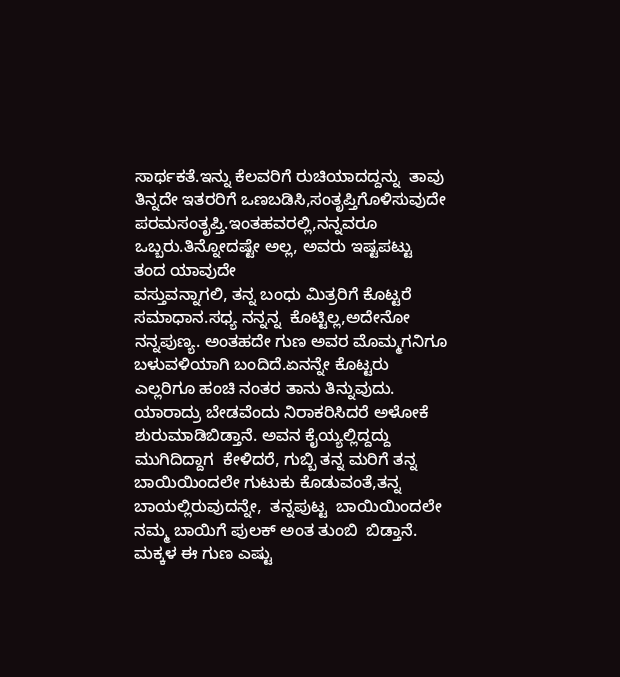ಸಾರ್ಥಕತೆ.ಇನ್ನು ಕೆಲವರಿಗೆ ರುಚಿಯಾದದ್ದನ್ನು  ತಾವು ತಿನ್ನದೇ ಇತರರಿಗೆ ಒಣಬಡಿಸಿ,ಸಂತೃಪ್ತಿಗೊಳಿಸುವುದೇ
ಪರಮಸಂತೃಪ್ತಿ.ಇಂತಹವರಲ್ಲಿ,ನನ್ನವರೂ ಒಬ್ಬರು.ತಿನ್ನೋದಷ್ಟೇ ಅಲ್ಲ, ಅವರು ಇಷ್ಟಪಟ್ಟು ತಂದ ಯಾವುದೇ
ವಸ್ತುವನ್ನಾಗಲಿ, ತನ್ನ ಬಂಧು ಮಿತ್ರರಿಗೆ ಕೊಟ್ಟರೆ ಸಮಾಧಾನ.ಸಧ್ಯ ನನ್ನನ್ನ  ಕೊಟ್ಟಿಲ್ಲ,ಅದೇನೋ
ನನ್ನಪುಣ್ಯ. ಅಂತಹದೇ ಗುಣ ಅವರ ಮೊಮ್ಮಗನಿಗೂ ಬಳುವಳಿಯಾಗಿ ಬಂದಿದೆ.ಏನನ್ನೇ ಕೊಟ್ಟರು ಎಲ್ಲರಿಗೂ ಹಂಚಿ ನಂತರ ತಾನು ತಿನ್ನುವುದು.
ಯಾರಾದ್ರು ಬೇಡವೆಂದು ನಿರಾಕರಿಸಿದರೆ ಅಳೋಕೆ ಶುರುಮಾಡಿಬಿಡ್ತಾನೆ. ಅವನ ಕೈಯ್ಯಲ್ಲಿದ್ದದ್ದು
ಮುಗಿದಿದ್ದಾಗ  ಕೇಳಿದರೆ, ಗುಬ್ಬಿ ತನ್ನ ಮರಿಗೆ ತನ್ನ ಬಾಯಿಯಿಂದಲೇ ಗುಟುಕು ಕೊಡುವಂತೆ,ತನ್ನ
ಬಾಯಲ್ಲಿರುವುದನ್ನೇ,  ತನ್ನಪುಟ್ಟ  ಬಾಯಿಯಿಂದಲೇ ನಮ್ಮ ಬಾಯಿಗೆ ಪುಲಕ್ ಅಂತ ತುಂಬಿ  ಬಿಡ್ತಾನೆ.
ಮಕ್ಕಳ ಈ ಗುಣ ಎಷ್ಟು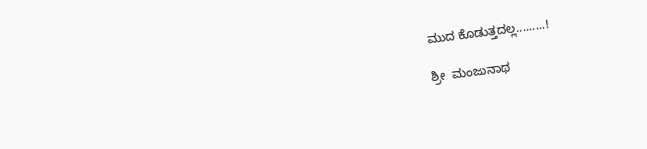ಮುದ ಕೊಡುತ್ತದಲ್ಲ.........!

ಶ್ರೀ  ಮಂಜುನಾಥ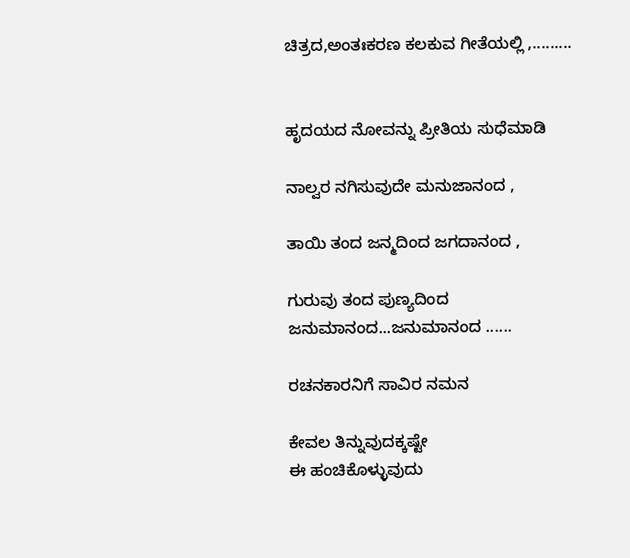ಚಿತ್ರದ,ಅಂತಃಕರಣ ಕಲಕುವ ಗೀತೆಯಲ್ಲಿ ,.........


ಹೃದಯದ ನೋವನ್ನು ಪ್ರೀತಿಯ ಸುಧೆಮಾಡಿ

ನಾಲ್ವರ ನಗಿಸುವುದೇ ಮನುಜಾನಂದ ,

ತಾಯಿ ತಂದ ಜನ್ಮದಿಂದ ಜಗದಾನಂದ ,

ಗುರುವು ತಂದ ಪುಣ್ಯದಿಂದ ಜನುಮಾನಂದ...ಜನುಮಾನಂದ ......

ರಚನಕಾರನಿಗೆ ಸಾವಿರ ನಮನ

ಕೇವಲ ತಿನ್ನುವುದಕ್ಕಷ್ಟೇ
ಈ ಹಂಚಿಕೊಳ್ಳುವುದು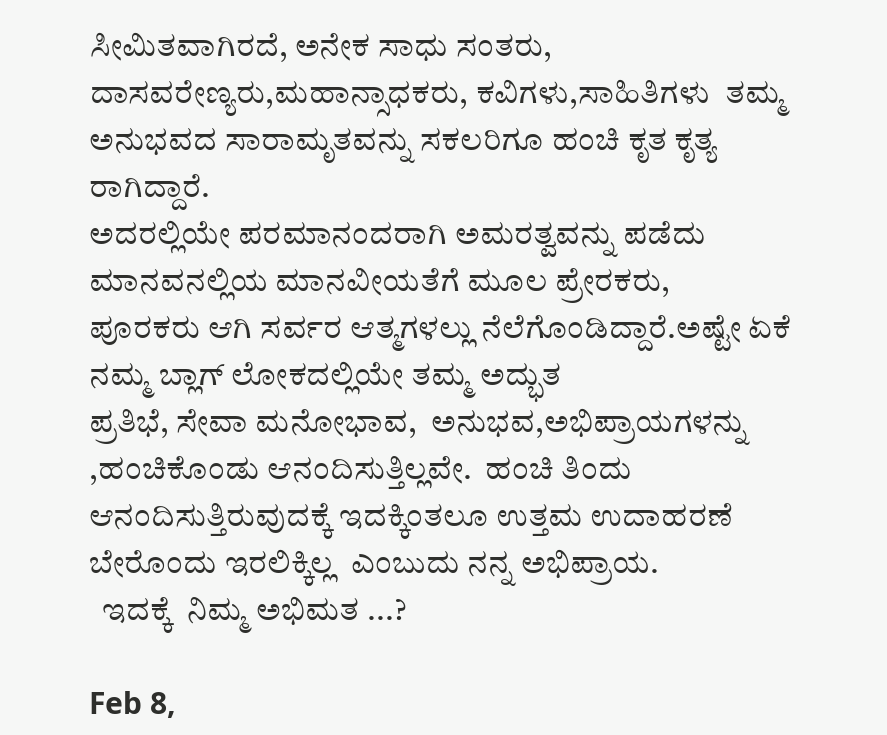ಸೀಮಿತವಾಗಿರದೆ, ಅನೇಕ ಸಾಧು ಸಂತರು, ದಾಸವರೇಣ್ಯರು,ಮಹಾನ್ಸಾಧಕರು, ಕವಿಗಳು,ಸಾಹಿತಿಗಳು  ತಮ್ಮ ಅನುಭವದ ಸಾರಾಮೃತವನ್ನು ಸಕಲರಿಗೂ ಹಂಚಿ ಕೃತ ಕೃತ್ಯ ರಾಗಿದ್ದಾರೆ.
ಅದರಲ್ಲಿಯೇ ಪರಮಾನಂದರಾಗಿ ಅಮರತ್ವವನ್ನು ಪಡೆದು ಮಾನವನಲ್ಲಿಯ ಮಾನವೀಯತೆಗೆ ಮೂಲ ಪ್ರೇರಕರು,
ಪೂರಕರು ಆಗಿ ಸರ್ವರ ಆತ್ಮಗಳಲ್ಲು ನೆಲೆಗೊಂಡಿದ್ದಾರೆ.ಅಷ್ಟೇ ಏಕೆ ನಮ್ಮ ಬ್ಲಾಗ್ ಲೋಕದಲ್ಲಿಯೇ ತಮ್ಮ ಅದ್ಭುತ
ಪ್ರತಿಭೆ, ಸೇವಾ ಮನೋಭಾವ,  ಅನುಭವ,ಅಭಿಪ್ರಾಯಗಳನ್ನು ,ಹಂಚಿಕೊಂಡು ಆನಂದಿಸುತ್ತಿಲ್ಲವೇ.  ಹಂಚಿ ತಿಂದು
ಆನಂದಿಸುತ್ತಿರುವುದಕ್ಕೆ ಇದಕ್ಕಿಂತಲೂ ಉತ್ತಮ ಉದಾಹರಣೆ ಬೇರೊಂದು ಇರಲಿಕ್ಕಿಲ್ಲ  ಎಂಬುದು ನನ್ನ ಅಭಿಪ್ರಾಯ.
  ಇದಕ್ಕೆ  ನಿಮ್ಮ ಅಭಿಮತ ...?

Feb 8,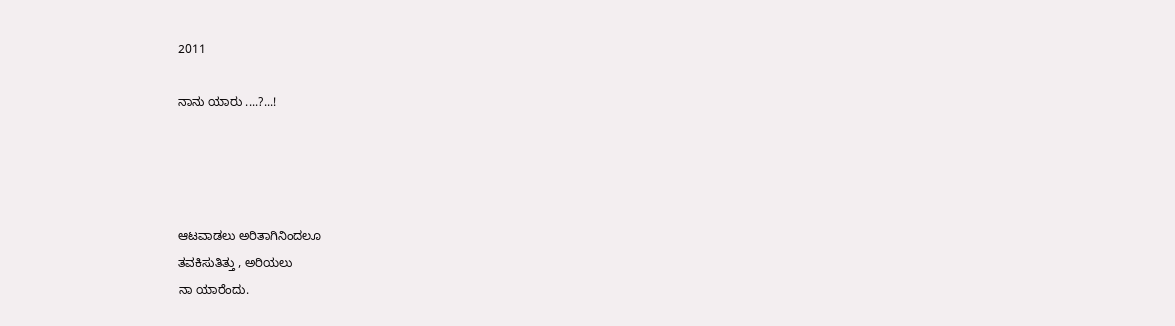2011

ನಾನು ಯಾರು ....?...!




ಆಟವಾಡಲು ಅರಿತಾಗಿನಿಂದಲೂ
ತವಕಿಸುತಿತ್ತು , ಅರಿಯಲು
ನಾ ಯಾರೆಂದು.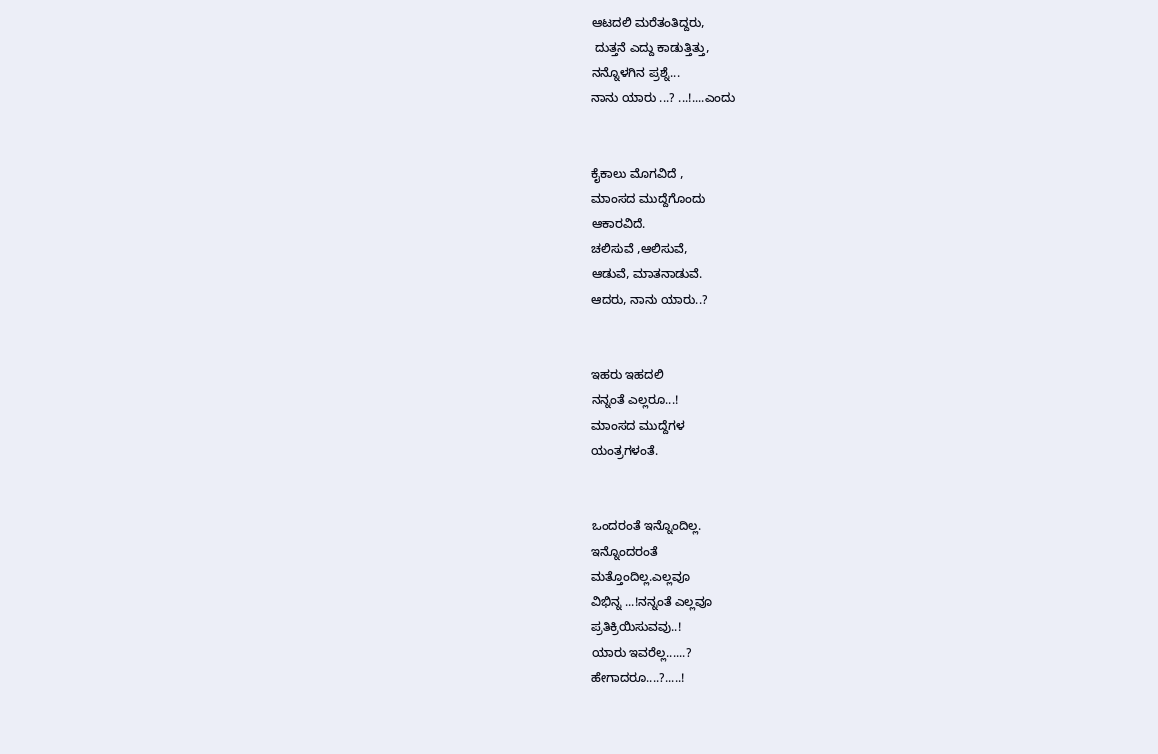ಆಟದಲಿ ಮರೆತಂತಿದ್ದರು,
 ದುತ್ತನೆ ಎದ್ದು ಕಾಡುತ್ತಿತ್ತು,
ನನ್ನೊಳಗಿನ ಪ್ರಶ್ನೆ...
ನಾನು ಯಾರು ...? ...!....ಎಂದು


ಕೈಕಾಲು ಮೊಗವಿದೆ ,
ಮಾಂಸದ ಮುದ್ದೆಗೊಂದು
ಆಕಾರವಿದೆ.
ಚಲಿಸುವೆ ,ಆಲಿಸುವೆ,
ಆಡುವೆ, ಮಾತನಾಡುವೆ.
ಆದರು, ನಾನು ಯಾರು..?


ಇಹರು ಇಹದಲಿ
ನನ್ನಂತೆ ಎಲ್ಲರೂ...!
ಮಾಂಸದ ಮುದ್ದೆಗಳ
ಯಂತ್ರಗಳಂತೆ.


ಒಂದರಂತೆ ಇನ್ನೊಂದಿಲ್ಲ.
ಇನ್ನೊಂದರಂತೆ
ಮತ್ತೊಂದಿಲ್ಲ.ಎಲ್ಲವೂ
ವಿಭಿನ್ನ ...!ನನ್ನಂತೆ ಎಲ್ಲವೂ
ಪ್ರತಿಕ್ರಿಯಿಸುವವು..!
ಯಾರು ಇವರೆಲ್ಲ......?
ಹೇಗಾದರೂ....?.....!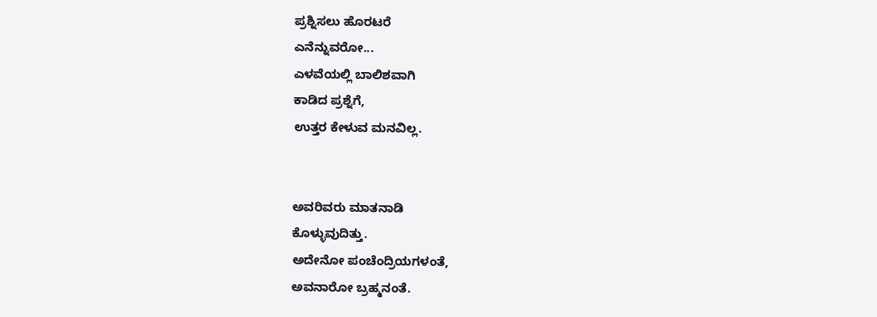ಪ್ರಶ್ನಿಸಲು ಹೊರಟರೆ
ಎನೆನ್ನುವರೋ...
ಎಳವೆಯಲ್ಲಿ ಬಾಲಿಶವಾಗಿ
ಕಾಡಿದ ಪ್ರಶ್ನೆಗೆ,
ಉತ್ತರ ಕೇಳುವ ಮನವಿಲ್ಲ.


ಅವರಿವರು ಮಾತನಾಡಿ
ಕೊಳ್ಳುವುದಿತ್ತು.
ಅದೇನೋ ಪಂಚೆಂದ್ರಿಯಗಳಂತೆ,
ಅವನಾರೋ ಬ್ರಹ್ಮನಂತೆ.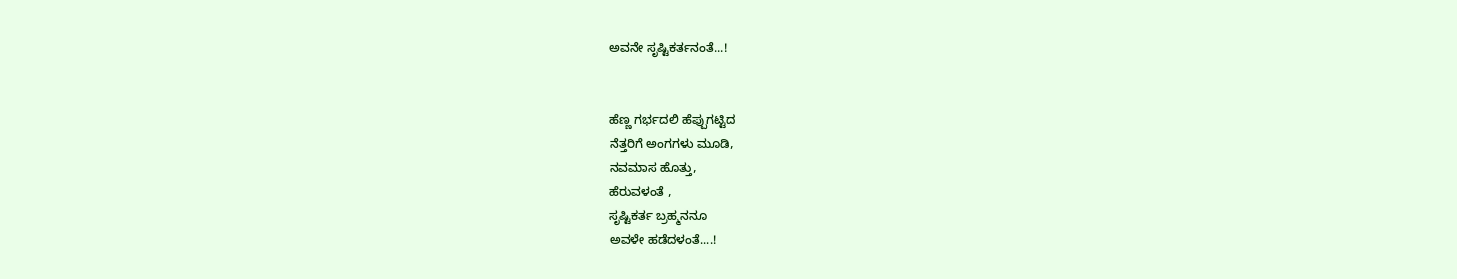ಅವನೇ ಸೃಷ್ಟಿಕರ್ತನಂತೆ...!


ಹೆಣ್ಣ ಗರ್ಭದಲಿ ಹೆಪ್ಪುಗಟ್ಟಿದ
ನೆತ್ತರಿಗೆ ಅಂಗಗಳು ಮೂಡಿ,
ನವಮಾಸ ಹೊತ್ತು,
ಹೆರುವಳಂತೆ ,
ಸೃಷ್ಟಿಕರ್ತ ಬ್ರಹ್ಮನನೂ
ಅವಳೇ ಹಡೆದಳಂತೆ....!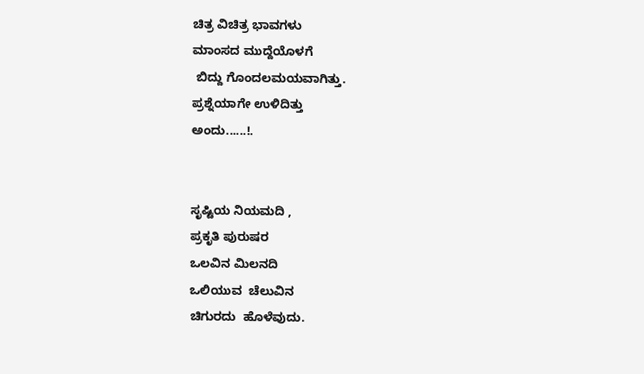ಚಿತ್ರ ವಿಚಿತ್ರ ಭಾವಗಳು
ಮಾಂಸದ ಮುದ್ದೆಯೊಳಗೆ
 ಬಿದ್ದು ಗೊಂದಲಮಯವಾಗಿತ್ತು.
ಪ್ರಶ್ನೆಯಾಗೇ ಉಳಿದಿತ್ತು
ಅಂದು......!.


ಸೃಷ್ಟಿಯ ನಿಯಮದಿ ,
ಪ್ರಕೃತಿ ಪುರುಷರ
ಒಲವಿನ ಮಿಲನದಿ
ಒಲಿಯುವ  ಚೆಲುವಿನ
ಚಿಗುರದು  ಹೊಳೆವುದು.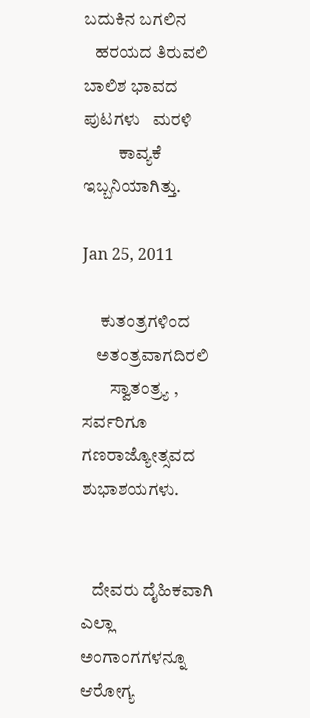ಬದುಕಿನ ಬಗಲಿನ
   ಹರಯದ ತಿರುವಲಿ
ಬಾಲಿಶ ಭಾವದ
ಪುಟಗಳು   ಮರಳಿ
          ಕಾವ್ಯಕೆ ಇಬ್ಬನಿಯಾಗಿತ್ತು.

Jan 25, 2011

     ಕುತಂತ್ರಗಳಿಂದ
    ಅತಂತ್ರವಾಗದಿರಲಿ
        ಸ್ವಾತಂತ್ರ್ಯ ,
ಸರ್ವರಿಗೂ ಗಣರಾಜ್ಯೋತ್ಸವದ ಶುಭಾಶಯಗಳು.


   ದೇವರು ದೈಹಿಕವಾಗಿ ಎಲ್ಲಾ ಅಂಗಾಂಗಗಳನ್ನೂ  ಆರೋಗ್ಯ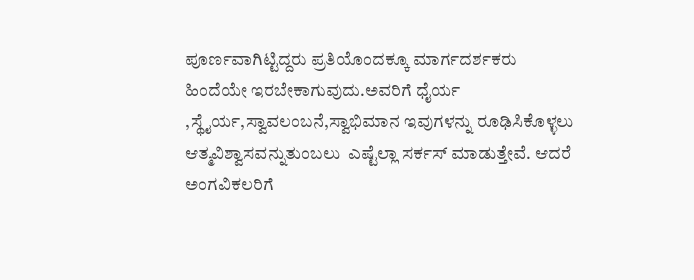ಪೂರ್ಣವಾಗಿಟ್ಟಿದ್ದರು ಪ್ರತಿಯೊಂದಕ್ಕೂ ಮಾರ್ಗದರ್ಶಕರು
ಹಿಂದೆಯೇ ಇರಬೇಕಾಗುವುದು.ಅವರಿಗೆ ಧೈರ್ಯ ,ಸ್ಥೈರ್ಯ,ಸ್ವಾವಲಂಬನೆ,ಸ್ವಾಭಿಮಾನ ಇವುಗಳನ್ನು ರೂಢಿಸಿಕೊಳ್ಳಲು
ಆತ್ಮವಿಶ್ವಾಸವನ್ನುತುಂಬಲು  ಎಷ್ಟೆಲ್ಲಾ ಸರ್ಕಸ್ ಮಾಡುತ್ತೇವೆ. ಆದರೆ ಅಂಗವಿಕಲರಿಗೆ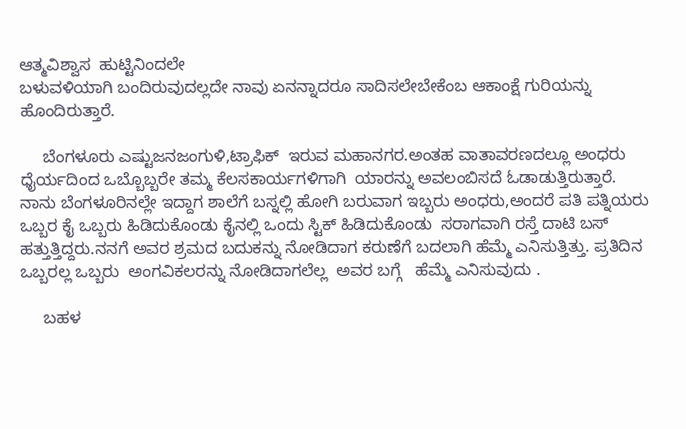ಆತ್ಮವಿಶ್ವಾಸ  ಹುಟ್ಟಿನಿಂದಲೇ
ಬಳುವಳಿಯಾಗಿ ಬಂದಿರುವುದಲ್ಲದೇ ನಾವು ಏನನ್ನಾದರೂ ಸಾದಿಸಲೇಬೇಕೆಂಬ ಆಕಾಂಕ್ಷೆ ಗುರಿಯನ್ನು ಹೊಂದಿರುತ್ತಾರೆ.

     ಬೆಂಗಳೂರು ಎಷ್ಟುಜನಜಂಗುಳಿ,ಟ್ರಾಫಿಕ್  ಇರುವ ಮಹಾನಗರ.ಅಂತಹ ವಾತಾವರಣದಲ್ಲೂ ಅಂಧರು
ಧೈರ್ಯದಿಂದ ಒಬ್ಬೊಬ್ಬರೇ ತಮ್ಮ ಕೆಲಸಕಾರ್ಯಗಳಿಗಾಗಿ  ಯಾರನ್ನು ಅವಲಂಬಿಸದೆ ಓಡಾಡುತ್ತಿರುತ್ತಾರೆ.
ನಾನು ಬೆಂಗಳೂರಿನಲ್ಲೇ ಇದ್ದಾಗ ಶಾಲೆಗೆ ಬಸ್ನಲ್ಲಿ ಹೋಗಿ ಬರುವಾಗ ಇಬ್ಬರು ಅಂಧರು,ಅಂದರೆ ಪತಿ ಪತ್ನಿಯರು
ಒಬ್ಬರ ಕೈ ಒಬ್ಬರು ಹಿಡಿದುಕೊಂಡು ಕೈನಲ್ಲಿ ಒಂದು ಸ್ಟಿಕ್ ಹಿಡಿದುಕೊಂಡು  ಸರಾಗವಾಗಿ ರಸ್ತೆ ದಾಟಿ ಬಸ್
ಹತ್ತುತ್ತಿದ್ದರು.ನನಗೆ ಅವರ ಶ್ರಮದ ಬದುಕನ್ನು ನೋಡಿದಾಗ ಕರುಣೆಗೆ ಬದಲಾಗಿ ಹೆಮ್ಮೆ ಎನಿಸುತ್ತಿತ್ತು. ಪ್ರತಿದಿನ
ಒಬ್ಬರಲ್ಲ ಒಬ್ಬರು  ಅಂಗವಿಕಲರನ್ನು ನೋಡಿದಾಗಲೆಲ್ಲ  ಅವರ ಬಗ್ಗೆ   ಹೆಮ್ಮೆ ಎನಿಸುವುದು .

     ಬಹಳ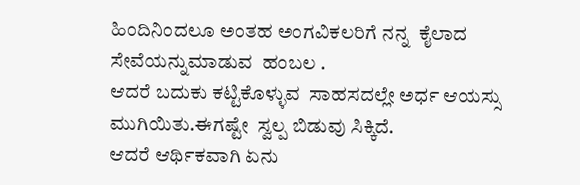ಹಿಂದಿನಿಂದಲೂ ಅಂತಹ ಅಂಗವಿಕಲರಿಗೆ ನನ್ನ  ಕೈಲಾದ ಸೇವೆಯನ್ನುಮಾಡುವ  ಹಂಬಲ .
ಆದರೆ ಬದುಕು ಕಟ್ಟಿಕೊಳ್ಳುವ  ಸಾಹಸದಲ್ಲೇ ಅರ್ಧ ಆಯಸ್ಸು ಮುಗಿಯಿತು.ಈಗಷ್ಟೇ  ಸ್ವಲ್ಪ ಬಿಡುವು ಸಿಕ್ಕಿದೆ.
ಆದರೆ ಆರ್ಥಿಕವಾಗಿ ಏನು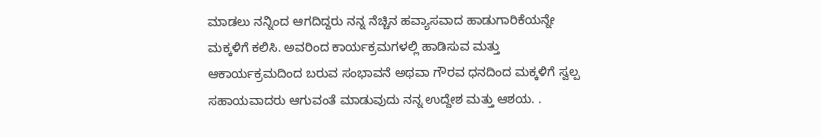ಮಾಡಲು ನನ್ನಿಂದ ಆಗದಿದ್ದರು ನನ್ನ ನೆಚ್ಚಿನ ಹವ್ಯಾಸವಾದ ಹಾಡುಗಾರಿಕೆಯನ್ನೇ
ಮಕ್ಕಳಿಗೆ ಕಲಿಸಿ. ಅವರಿಂದ ಕಾರ್ಯಕ್ರಮಗಳಲ್ಲಿ ಹಾಡಿಸುವ ಮತ್ತು ಆಕಾರ್ಯಕ್ರಮದಿಂದ ಬರುವ ಸಂಭಾವನೆ ಅಥವಾ ಗೌರವ ಧನದಿಂದ ಮಕ್ಕಳಿಗೆ ಸ್ವಲ್ಪ ಸಹಾಯವಾದರು ಆಗುವಂತೆ ಮಾಡುವುದು ನನ್ನ ಉದ್ದೇಶ ಮತ್ತು ಆಶಯ. .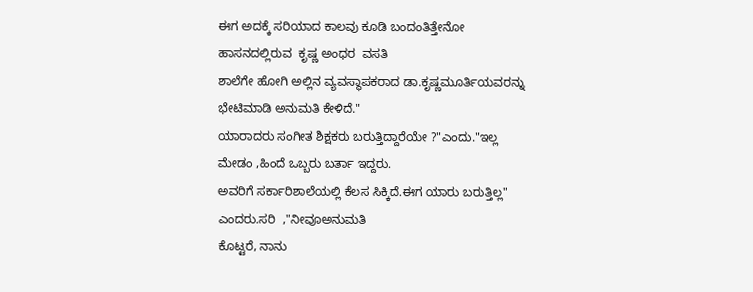ಈಗ ಅದಕ್ಕೆ ಸರಿಯಾದ ಕಾಲವು ಕೂಡಿ ಬಂದಂತಿತ್ತೇನೋ ಹಾಸನದಲ್ಲಿರುವ  ಕೃಷ್ಣ ಅಂಧರ  ವಸತಿ
ಶಾಲೆಗೇ ಹೋಗಿ ಅಲ್ಲಿನ ವ್ಯವಸ್ಥಾಪಕರಾದ ಡಾ.ಕೃಷ್ಣಮೂರ್ತಿಯವರನ್ನು ಭೇಟಿಮಾಡಿ ಅನುಮತಿ ಕೇಳಿದೆ."
ಯಾರಾದರು ಸಂಗೀತ ಶಿಕ್ಷಕರು ಬರುತ್ತಿದ್ದಾರೆಯೇ ?"ಎಂದು."ಇಲ್ಲ ಮೇಡಂ ,ಹಿಂದೆ ಒಬ್ಬರು ಬರ್ತಾ ಇದ್ದರು.
ಅವರಿಗೆ ಸರ್ಕಾರಿಶಾಲೆಯಲ್ಲಿ ಕೆಲಸ ಸಿಕ್ಕಿದೆ.ಈಗ ಯಾರು ಬರುತ್ತಿಲ್ಲ" ಎಂದರು.ಸರಿ  ,"ನೀವೂಅನುಮತಿ
ಕೊಟ್ಟರೆ, ನಾನು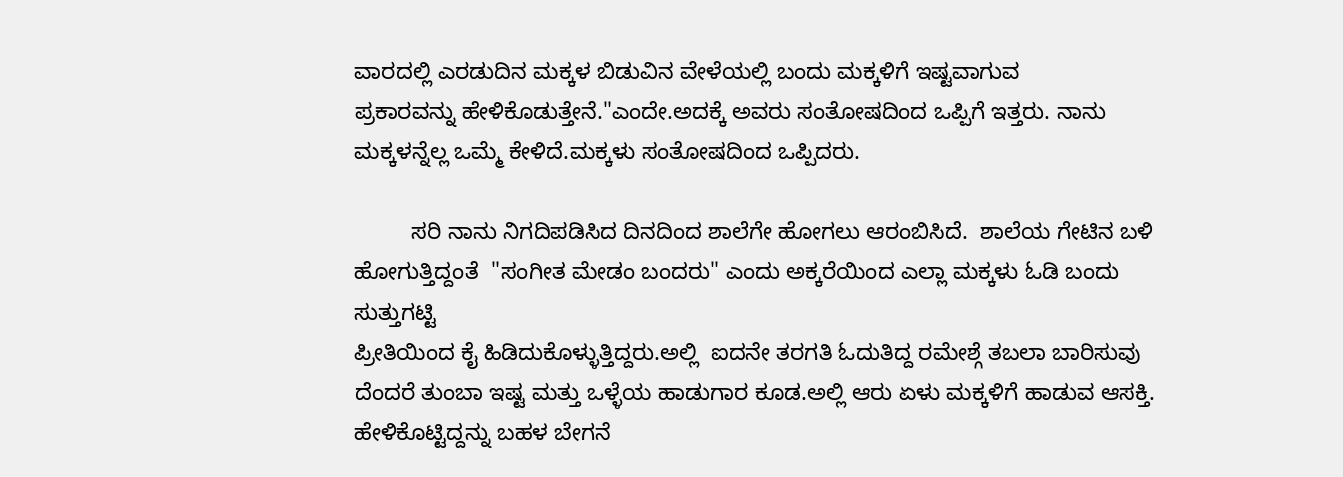ವಾರದಲ್ಲಿ ಎರಡುದಿನ ಮಕ್ಕಳ ಬಿಡುವಿನ ವೇಳೆಯಲ್ಲಿ ಬಂದು ಮಕ್ಕಳಿಗೆ ಇಷ್ಟವಾಗುವ
ಪ್ರಕಾರವನ್ನು ಹೇಳಿಕೊಡುತ್ತೇನೆ."ಎಂದೇ.ಅದಕ್ಕೆ ಅವರು ಸಂತೋಷದಿಂದ ಒಪ್ಪಿಗೆ ಇತ್ತರು. ನಾನು
ಮಕ್ಕಳನ್ನೆಲ್ಲ ಒಮ್ಮೆ ಕೇಳಿದೆ.ಮಕ್ಕಳು ಸಂತೋಷದಿಂದ ಒಪ್ಪಿದರು.

         ಸರಿ ನಾನು ನಿಗದಿಪಡಿಸಿದ ದಿನದಿಂದ ಶಾಲೆಗೇ ಹೋಗಲು ಆರಂಬಿಸಿದೆ.  ಶಾಲೆಯ ಗೇಟಿನ ಬಳಿ
ಹೋಗುತ್ತಿದ್ದಂತೆ  "ಸಂಗೀತ ಮೇಡಂ ಬಂದರು" ಎಂದು ಅಕ್ಕರೆಯಿಂದ ಎಲ್ಲಾ ಮಕ್ಕಳು ಓಡಿ ಬಂದು ಸುತ್ತುಗಟ್ಟಿ
ಪ್ರೀತಿಯಿಂದ ಕೈ ಹಿಡಿದುಕೊಳ್ಳುತ್ತಿದ್ದರು.ಅಲ್ಲಿ  ಐದನೇ ತರಗತಿ ಓದುತಿದ್ದ ರಮೇಶ್ಗೆ ತಬಲಾ ಬಾರಿಸುವು
ದೆಂದರೆ ತುಂಬಾ ಇಷ್ಟ ಮತ್ತು ಒಳ್ಳೆಯ ಹಾಡುಗಾರ ಕೂಡ.ಅಲ್ಲಿ ಆರು ಏಳು ಮಕ್ಕಳಿಗೆ ಹಾಡುವ ಆಸಕ್ತಿ.
ಹೇಳಿಕೊಟ್ಟಿದ್ದನ್ನು ಬಹಳ ಬೇಗನೆ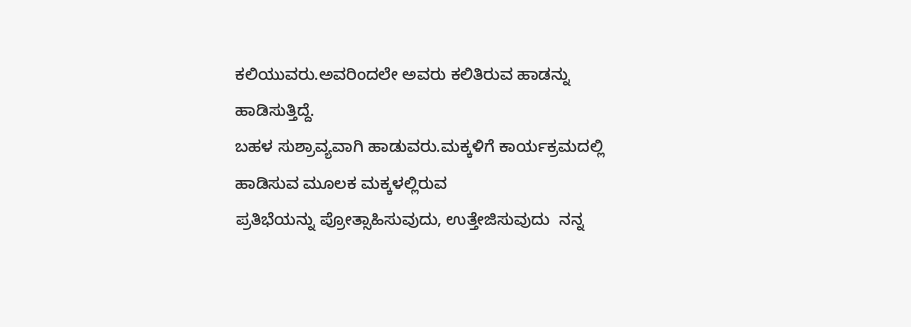ಕಲಿಯುವರು.ಅವರಿಂದಲೇ ಅವರು ಕಲಿತಿರುವ ಹಾಡನ್ನು ಹಾಡಿಸುತ್ತಿದ್ದೆ.
ಬಹಳ ಸುಶ್ರಾವ್ಯವಾಗಿ ಹಾಡುವರು.ಮಕ್ಕಳಿಗೆ ಕಾರ್ಯಕ್ರಮದಲ್ಲಿ ಹಾಡಿಸುವ ಮೂಲಕ ಮಕ್ಕಳಲ್ಲಿರುವ
ಪ್ರತಿಭೆಯನ್ನು ಪ್ರೋತ್ಸಾಹಿಸುವುದು, ಉತ್ತೇಜಿಸುವುದು  ನನ್ನ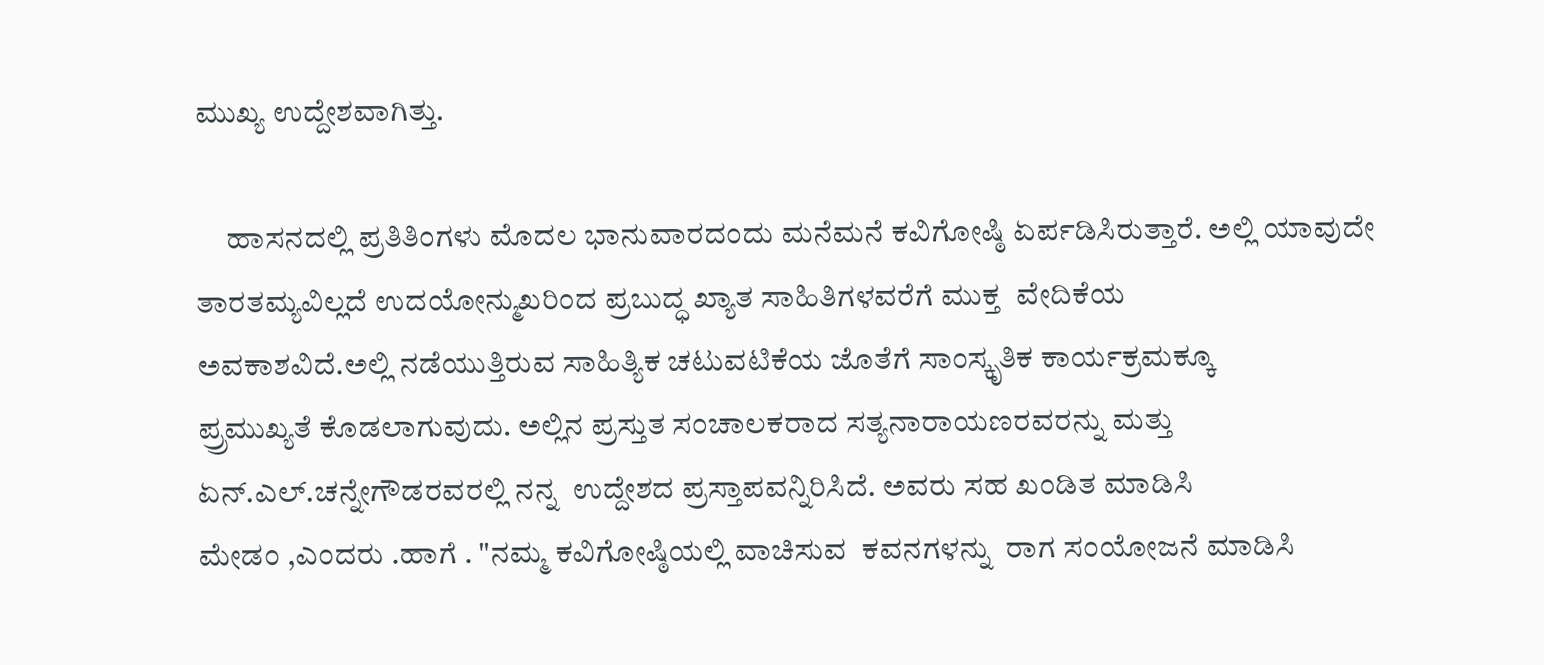ಮುಖ್ಯ ಉದ್ದೇಶವಾಗಿತ್ತು.

     ಹಾಸನದಲ್ಲಿ ಪ್ರತಿತಿಂಗಳು ಮೊದಲ ಭಾನುವಾರದಂದು ಮನೆಮನೆ ಕವಿಗೋಷ್ಠಿ ಏರ್ಪಡಿಸಿರುತ್ತಾರೆ. ಅಲ್ಲಿ ಯಾವುದೇ ತಾರತಮ್ಯವಿಲ್ಲದೆ ಉದಯೋನ್ಮುಖರಿಂದ ಪ್ರಬುದ್ಧ ಖ್ಯಾತ ಸಾಹಿತಿಗಳವರೆಗೆ ಮುಕ್ತ  ವೇದಿಕೆಯ
ಅವಕಾಶವಿದೆ.ಅಲ್ಲಿ ನಡೆಯುತ್ತಿರುವ ಸಾಹಿತ್ಯಿಕ ಚಟುವಟಿಕೆಯ ಜೊತೆಗೆ ಸಾಂಸ್ಕೃತಿಕ ಕಾರ್ಯಕ್ರಮಕ್ಕೂ
ಪ್ರ್ರಮುಖ್ಯತೆ ಕೊಡಲಾಗುವುದು. ಅಲ್ಲಿನ ಪ್ರಸ್ತುತ ಸಂಚಾಲಕರಾದ ಸತ್ಯನಾರಾಯಣರವರನ್ನು ಮತ್ತು
ಏನ್.ಎಲ್.ಚನ್ನೇಗೌಡರವರಲ್ಲಿ ನನ್ನ  ಉದ್ದೇಶದ ಪ್ರಸ್ತಾಪವನ್ನಿರಿಸಿದೆ. ಅವರು ಸಹ ಖಂಡಿತ ಮಾಡಿಸಿ
ಮೇಡಂ ,ಎಂದರು .ಹಾಗೆ . "ನಮ್ಮ ಕವಿಗೋಷ್ಠಿಯಲ್ಲಿ ವಾಚಿಸುವ  ಕವನಗಳನ್ನು  ರಾಗ ಸಂಯೋಜನೆ ಮಾಡಿಸಿ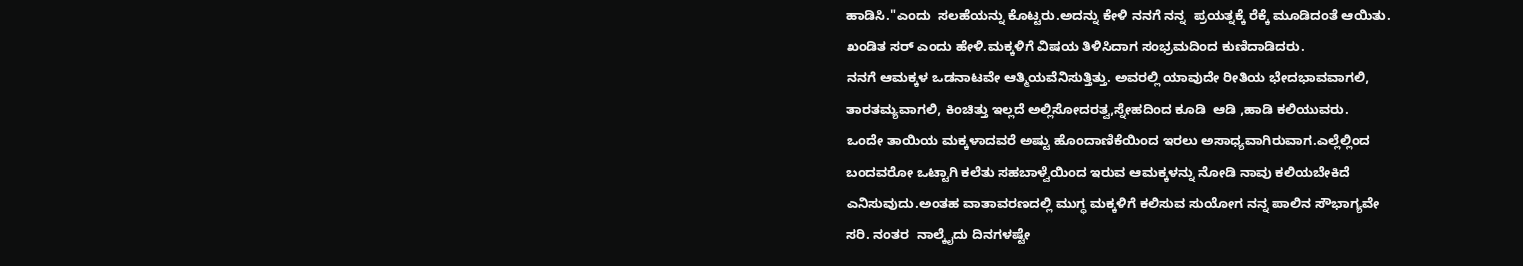ಹಾಡಿಸಿ."ಎಂದು  ಸಲಹೆಯನ್ನು ಕೊಟ್ಟರು.ಅದನ್ನು ಕೇಳಿ ನನಗೆ ನನ್ನ  ಪ್ರಯತ್ನಕ್ಕೆ ರೆಕ್ಕೆ ಮೂಡಿದಂತೆ ಆಯಿತು.
ಖಂಡಿತ ಸರ್ ಎಂದು ಹೇಳಿ.ಮಕ್ಕಳಿಗೆ ವಿಷಯ ತಿಳಿಸಿದಾಗ ಸಂಭ್ರಮದಿಂದ ಕುಣಿದಾಡಿದರು.
ನನಗೆ ಆಮಕ್ಕಳ ಒಡನಾಟವೇ ಆತ್ಮಿಯವೆನಿಸುತ್ತಿತ್ತು. ಅವರಲ್ಲಿ ಯಾವುದೇ ರೀತಿಯ ಭೇದಭಾವವಾಗಲಿ,
ತಾರತಮ್ಯವಾಗಲಿ, ಕಿಂಚಿತ್ತು ಇಲ್ಲದೆ ಅಲ್ಲಿಸೋದರತ್ವ,ಸ್ನೇಹದಿಂದ ಕೂಡಿ  ಆಡಿ ,ಹಾಡಿ ಕಲಿಯುವರು.
ಒಂದೇ ತಾಯಿಯ ಮಕ್ಕಳಾದವರೆ ಅಷ್ಟು ಹೊಂದಾಣಿಕೆಯಿಂದ ಇರಲು ಅಸಾಧ್ಯವಾಗಿರುವಾಗ.ಎಲ್ಲೆಲ್ಲಿಂದ
ಬಂದವರೋ ಒಟ್ಟಾಗಿ ಕಲೆತು ಸಹಬಾಳ್ವೆಯಿಂದ ಇರುವ ಆಮಕ್ಕಳನ್ನು ನೋಡಿ ನಾವು ಕಲಿಯಬೇಕಿದೆ
ಎನಿಸುವುದು.ಅಂತಹ ವಾತಾವರಣದಲ್ಲಿ ಮುಗ್ಧ ಮಕ್ಕಳಿಗೆ ಕಲಿಸುವ ಸುಯೋಗ ನನ್ನ ಪಾಲಿನ ಸೌಭಾಗ್ಯವೇ
ಸರಿ. ನಂತರ  ನಾಲ್ಕೈದು ದಿನಗಳಷ್ಟೇ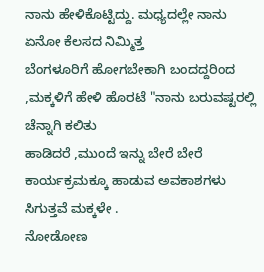ನಾನು ಹೇಳಿಕೊಟ್ಟಿದ್ದು. ಮಧ್ಯದಲ್ಲೇ ನಾನು ಏನೋ ಕೆಲಸದ ನಿಮ್ಮಿತ್ತ
ಬೆಂಗಳೂರಿಗೆ ಹೋಗಬೇಕಾಗಿ ಬಂದದ್ದರಿಂದ ,ಮಕ್ಕಳಿಗೆ ಹೇಳಿ ಹೊರಟೆ "ನಾನು ಬರುವಷ್ಟರಲ್ಲಿ ಚೆನ್ನಾಗಿ ಕಲಿತು
ಹಾಡಿದರೆ ,ಮುಂದೆ ಇನ್ನು ಬೇರೆ ಬೇರೆ ಕಾರ್ಯಕ್ರಮಕ್ಕೂ ಹಾಡುವ ಅವಕಾಶಗಳು ಸಿಗುತ್ತವೆ ಮಕ್ಕಳೇ .
ನೋಡೋಣ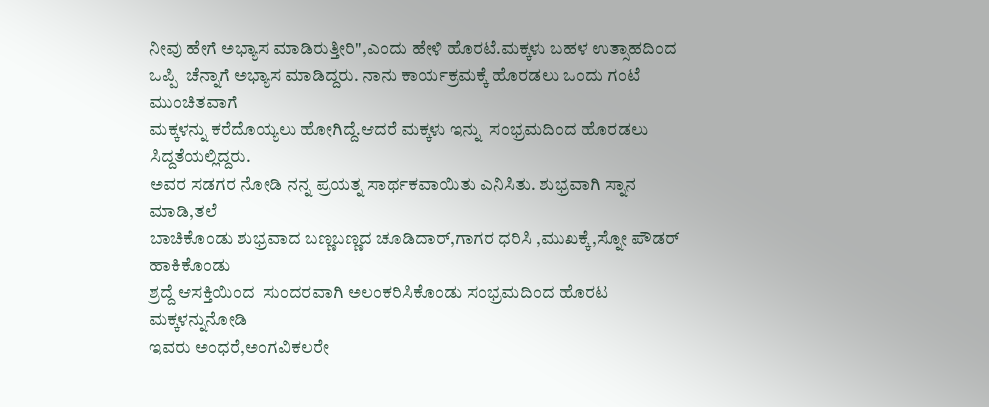ನೀವು ಹೇಗೆ ಅಭ್ಯಾಸ ಮಾಡಿರುತ್ತೀರಿ",ಎಂದು ಹೇಳಿ ಹೊರಟೆ.ಮಕ್ಕಳು ಬಹಳ ಉತ್ಸಾಹದಿಂದ
ಒಪ್ಪಿ  ಚೆನ್ನಾಗೆ ಅಭ್ಯಾಸ ಮಾಡಿದ್ದರು. ನಾನು ಕಾರ್ಯಕ್ರಮಕ್ಕೆ ಹೊರಡಲು ಒಂದು ಗಂಟೆ ಮುಂಚಿತವಾಗೆ
ಮಕ್ಕಳನ್ನು ಕರೆದೊಯ್ಯಲು ಹೋಗಿದ್ದೆ.ಆದರೆ ಮಕ್ಕಳು ಇನ್ನು  ಸಂಭ್ರಮದಿಂದ ಹೊರಡಲು ಸಿದ್ದತೆಯಲ್ಲಿದ್ದರು.
ಅವರ ಸಡಗರ ನೋಡಿ ನನ್ನ ಪ್ರಯತ್ನ ಸಾರ್ಥಕವಾಯಿತು ಎನಿಸಿತು. ಶುಭ್ರವಾಗಿ ಸ್ನಾನ ಮಾಡಿ,ತಲೆ
ಬಾಚಿಕೊಂಡು ಶುಭ್ರವಾದ ಬಣ್ಣಬಣ್ಣದ ಚೂಡಿದಾರ್,ಗಾಗರ ಧರಿಸಿ ,ಮುಖಕ್ಕೆ,ಸ್ನೋ ಪೌಡರ್ ಹಾಕಿಕೊಂಡು
ಶ್ರದ್ದೆ ಆಸಕ್ತಿಯಿಂದ  ಸುಂದರವಾಗಿ ಅಲಂಕರಿಸಿಕೊಂಡು ಸಂಭ್ರಮದಿಂದ ಹೊರಟ ಮಕ್ಕಳನ್ನುನೋಡಿ
ಇವರು ಅಂಧರೆ,ಅಂಗವಿಕಲರೇ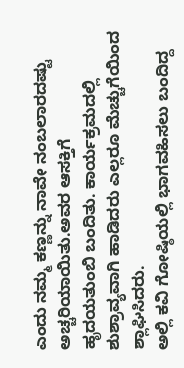ಎಂದು ನಮ್ಮ ಕಣ್ಣನ್ನು ನಾವೇ ನಂಬಲಾರದಷ್ಟು ಅಚ್ಚರಿಯಾಯಿತು.ಅವರ ಆಸಕ್ತಿಗೆ
ಹೃದಯತುಂಬಿ ಬಂದಿತು. ಕಾರ್ಯಕ್ರಮದಲ್ಲಿ ಶುಶ್ರಾವ್ಯವಾಗಿ ಹಾಡಿದರು ಎಲ್ಲರೂ ಮೆಚ್ಚುಗೆಯಿಂದ ಶ್ಲಾಘಿಸಿದರು.
ಅಲ್ಲಿ ಕವಿ ಗೋಷ್ಠಿಯಲ್ಲಿ ಭಾಗವಹಿಸಲು ಬಂದಿದ್ದ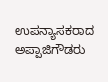ಉಪನ್ಯಾಸಕರಾದ ಅಪ್ಪಾಜಿಗೌಡರು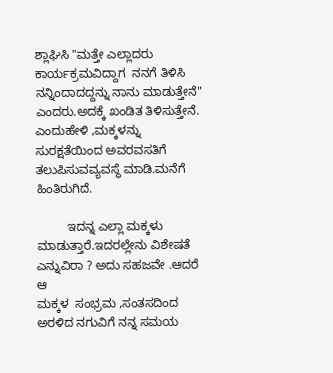ಶ್ಲಾಘಿಸಿ "ಮತ್ತೇ ಎಲ್ಲಾದರು
ಕಾರ್ಯಕ್ರಮವಿದ್ದಾಗ  ನನಗೆ ತಿಳಿಸಿ ನನ್ನಿಂದಾದದ್ದನ್ನು ನಾನು ಮಾಡುತ್ತೇನೆ" ಎಂದರು.ಅದಕ್ಕೆ ಖಂಡಿತ ತಿಳಿಸುತ್ತೇನೆ.
ಎಂದುಹೇಳಿ ,ಮಕ್ಕಳನ್ನು ಸುರಕ್ಷತೆಯಿಂದ ಅವರವಸತಿಗೆ ತಲುಪಿಸುವವ್ಯವಸ್ಥೆ ಮಾಡಿ.ಮನೆಗೆ ಹಿಂತಿರುಗಿದೆ.

         ಇದನ್ನ ಎಲ್ಲಾ ಮಕ್ಕಳು ಮಾಡುತ್ತಾರೆ.ಇದರಲ್ಲೇನು ವಿಶೇಷತೆ ಎನ್ನುವಿರಾ ? ಅದು ಸಹಜವೇ .ಆದರೆ ಆ
ಮಕ್ಕಳ  ಸಂಭ್ರಮ ,ಸಂತಸದಿಂದ ಅರಳಿದ ನಗುವಿಗೆ ನನ್ನ ಸಮಯ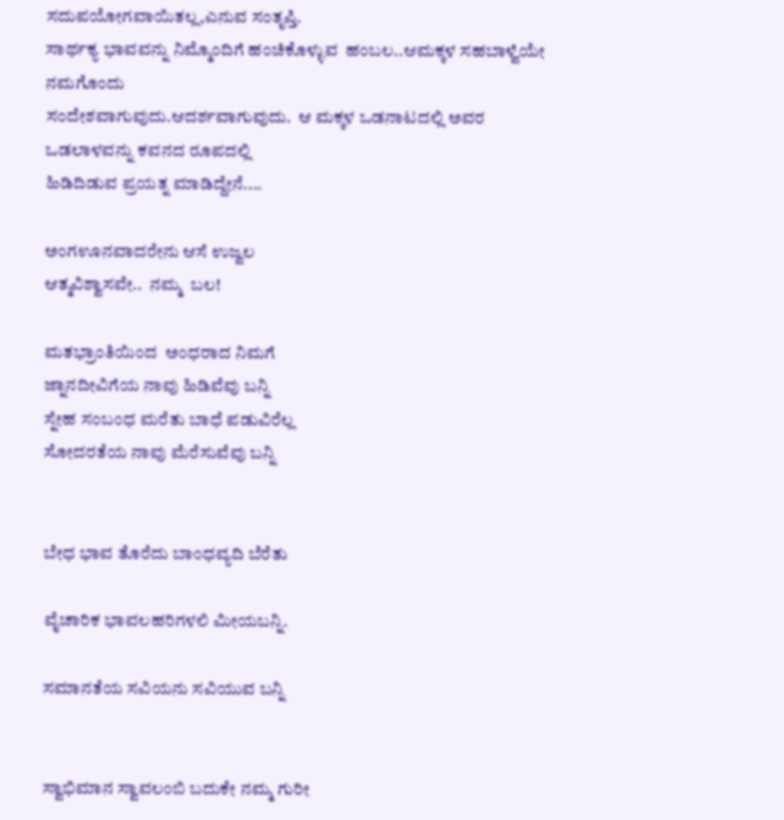ಸದುಪಯೋಗವಾಯಿತಲ್ಲ,ಎನುವ ಸಂತೃಪ್ತಿ.
ಸಾರ್ಥಕ್ಯ ಭಾವವನ್ನು ನಿಮ್ಮೊಂದಿಗೆ ಹಂಚಿಕೊಳ್ಳುವ  ಹಂಬಲ..ಆಮಕ್ಕಳ ಸಹಬಾಳ್ವೆಯೇ ನಮಗೊಂದು
ಸಂದೇಶವಾಗುವುದು.ಆದರ್ಶವಾಗುವುದು.  ಆ ಮಕ್ಕಳ ಒಡನಾಟದಲ್ಲಿ ಅವರ ಒಡಲಾಳವನ್ನು ಕವನದ ರೂಪದಲ್ಲಿ
ಹಿಡಿದಿಡುವ ಪ್ರಯತ್ನ ಮಾಡಿದ್ದೇನೆ....

ಅಂಗಊನವಾದರೇನು ಆಸೆ ಉಜ್ವಲ
ಆತ್ಮವಿಶ್ವಾಸವೇ..  ನಮ್ಮ  ಬಲ!

ಮತಭ್ರಾಂತಿಯಿಂದ  ಅಂಧರಾದ ನಿಮಗೆ
ಜ್ನಾನದೀವಿಗೆಯ ನಾವು ಹಿಡಿವೆವು ಬನ್ನಿ
ಸ್ನೇಹ ಸಂಬಂಧ ಮರೆತು ಬಾಧೆ ಪಡುವಿರೆಲ್ಲ
ಸೋದರತೆಯ ನಾವು ಮೆರೆಸುವೆವು ಬನ್ನಿ


ಬೇಧ ಭಾವ ತೊರೆದು ಬಾಂಧವ್ಯದಿ ಬೆರೆತು

ವೈಚಾರಿಕ ಭಾವಲಹರಿಗಳಲಿ ಮೀಯಬನ್ನಿ.

ಸಮಾನತೆಯ ಸವಿಯನು ಸವಿಯುವ ಬನ್ನಿ


ಸ್ವಾಭಿಮಾನ ಸ್ವಾವಲಂಬಿ ಬದುಕೇ ನಮ್ಮ ಗುರೀ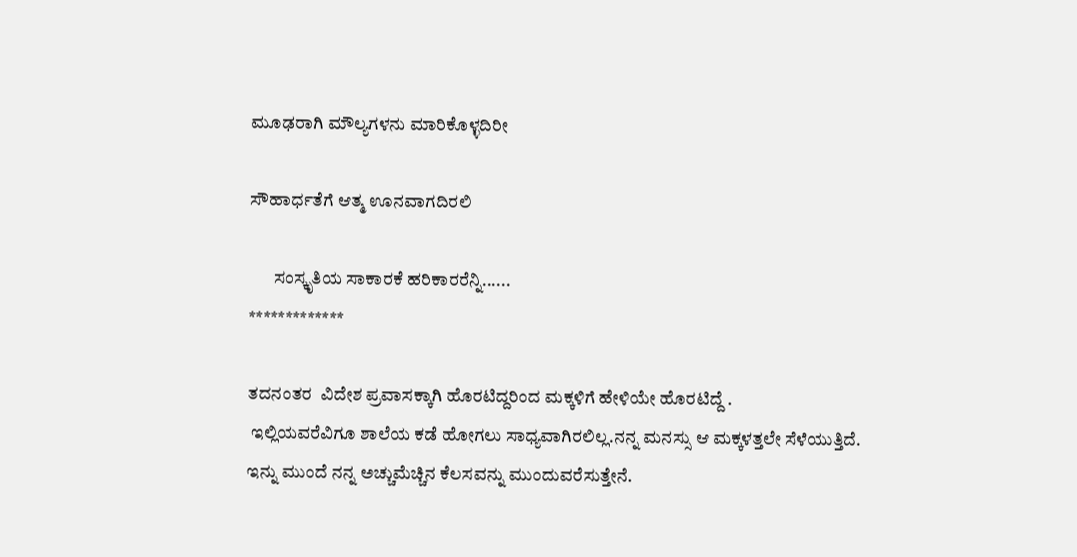ಮೂಢರಾಗಿ ಮೌಲ್ಯಗಳನು ಮಾರಿಕೊಳ್ಳದಿರೀ

ಸೌಹಾರ್ಧತೆಗೆ ಆತ್ಮ ಊನವಾಗದಿರಲಿ

       ಸಂಸ್ಕೃತಿಯ ಸಾಕಾರಕೆ ಹರಿಕಾರರೆನ್ನಿ......
*************

ತದನಂತರ  ವಿದೇಶ ಪ್ರವಾಸಕ್ಕಾಗಿ ಹೊರಟಿದ್ದರಿಂದ ಮಕ್ಕಳಿಗೆ ಹೇಳಿಯೇ ಹೊರಟಿದ್ದೆ .
 ಇಲ್ಲಿಯವರೆವಿಗೂ ಶಾಲೆಯ ಕಡೆ ಹೋಗಲು ಸಾಧ್ಯವಾಗಿರಲಿಲ್ಲ.ನನ್ನ ಮನಸ್ಸು ಆ ಮಕ್ಕಳತ್ತಲೇ ಸೆಳೆಯುತ್ತಿದೆ.
ಇನ್ನು ಮುಂದೆ ನನ್ನ ಅಚ್ಚುಮೆಚ್ಚಿನ ಕೆಲಸವನ್ನು ಮುಂದುವರೆಸುತ್ತೇನೆ.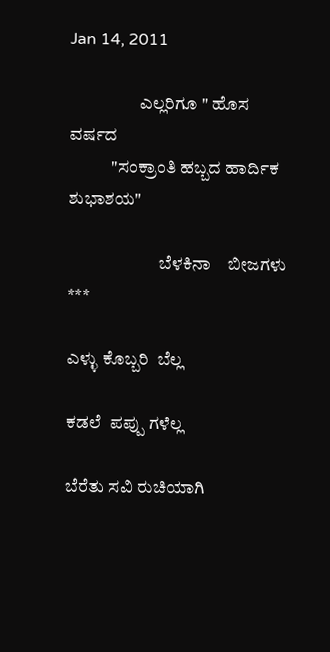Jan 14, 2011

                    ಎಲ್ಲರಿಗೂ " ಹೊಸ ವರ್ಷದ
            "ಸಂಕ್ರಾಂತಿ ಹಬ್ಬದ ಹಾರ್ದಿಕ ಶುಭಾಶಯ"

                          ಬೆಳಕಿನಾ    ಬೀಜಗಳು
***

ಎಳ್ಳು ಕೊಬ್ಬರಿ  ಬೆಲ್ಲ

ಕಡಲೆ  ಪಪ್ಪು ಗಳೆಲ್ಲ

ಬೆರೆತು ಸವಿ ರುಚಿಯಾಗಿ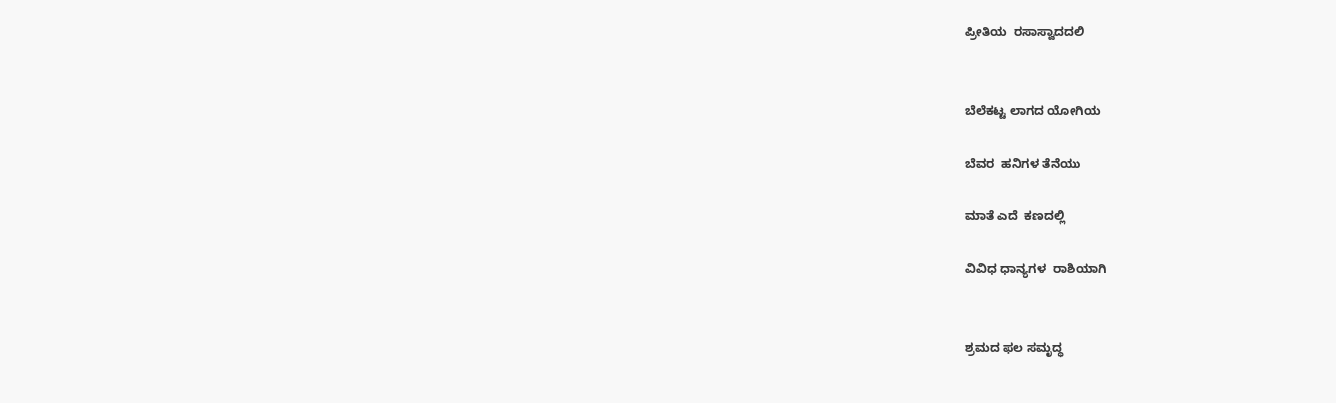ಪ್ರೀತಿಯ  ರಸಾಸ್ವಾದದಲಿ


ಬೆಲೆಕಟ್ಟ ಲಾಗದ ಯೋಗಿಯ

ಬೆವರ  ಹನಿಗಳ ತೆನೆಯು

ಮಾತೆ ಎದೆ  ಕಣದಲ್ಲಿ

ವಿವಿಧ ಧಾನ್ಯಗಳ  ರಾಶಿಯಾಗಿ


ಶ್ರಮದ ಫಲ ಸಮೃದ್ಧ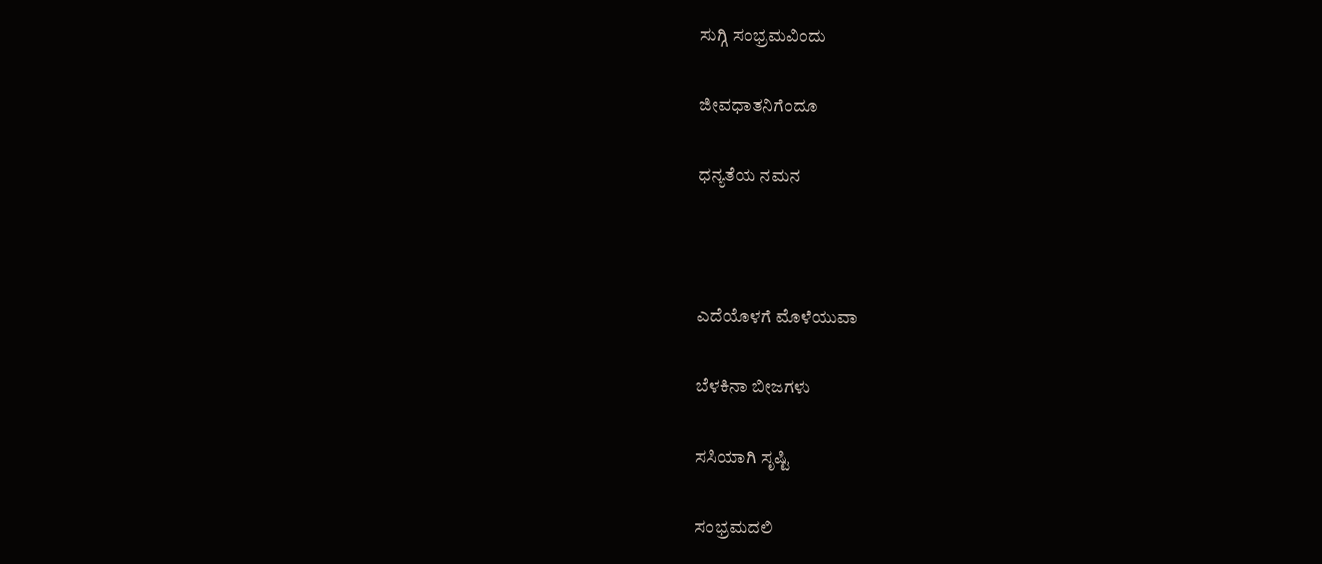ಸುಗ್ಗಿ ಸಂಭ್ರಮವಿಂದು

ಜೀವಧಾತನಿಗೆಂದೂ

ಧನ್ಯತೆಯ ನಮನ



ಎದೆಯೊಳಗೆ ಮೊಳೆಯುವಾ

ಬೆಳಕಿನಾ ಬೀಜಗಳು

ಸಸಿಯಾಗಿ ಸೃಷ್ಟಿ

ಸಂಭ್ರಮದಲಿ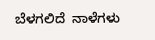ಬೆಳಗಲಿದೆ  ನಾಳೆಗಳು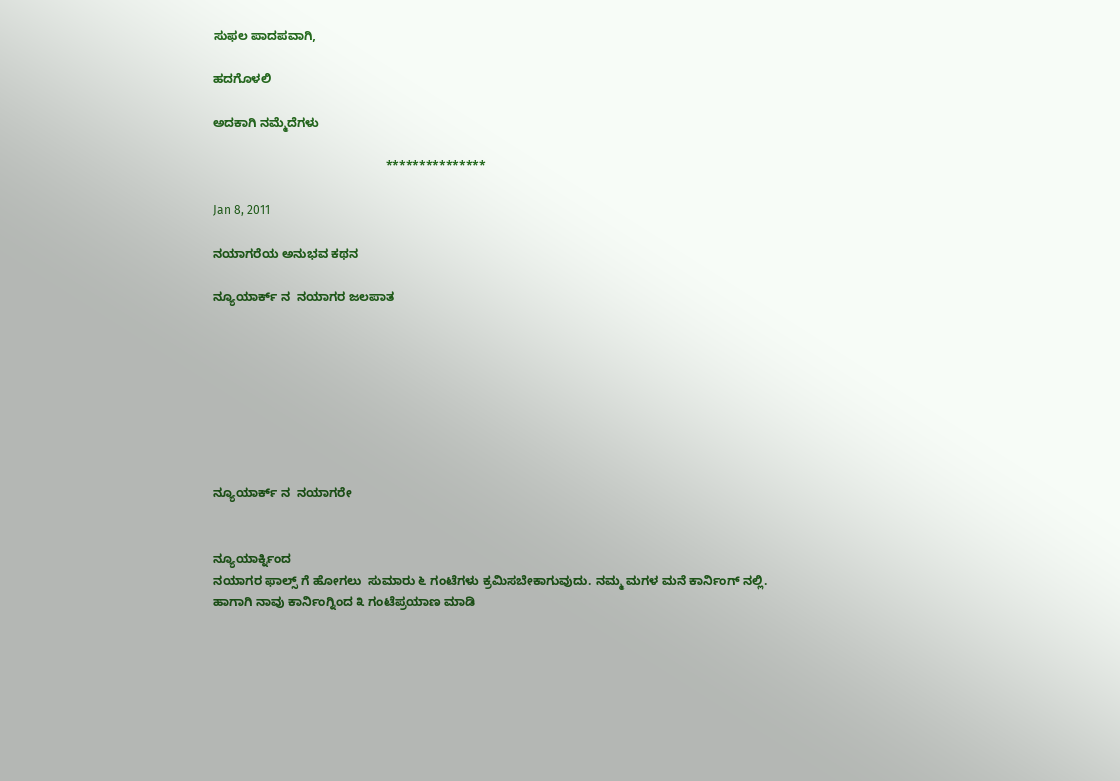ಸುಫಲ ಪಾದಪವಾಗಿ,

ಹದಗೊಳಲಿ

ಅದಕಾಗಿ ನಮ್ಮೆದೆಗಳು

                                                  ***************

Jan 8, 2011

ನಯಾಗರೆಯ ಅನುಭವ ಕಥನ

ನ್ಯೂಯಾರ್ಕ್ ನ  ನಯಾಗರ ಜಲಪಾತ








ನ್ಯೂಯಾರ್ಕ್ ನ  ನಯಾಗರೇ


ನ್ಯೂಯಾರ್ಕ್ನಿಂದ
ನಯಾಗರ ಫಾಲ್ಸ್ ಗೆ ಹೋಗಲು  ಸುಮಾರು ೬ ಗಂಟೆಗಳು ಕ್ರಮಿಸಬೇಕಾಗುವುದು. ನಮ್ಮ ಮಗಳ ಮನೆ ಕಾರ್ನಿಂಗ್ ನಲ್ಲಿ.
ಹಾಗಾಗಿ ನಾವು ಕಾರ್ನಿಂಗ್ನಿಂದ ೩ ಗಂಟೆಪ್ರಯಾಣ ಮಾಡಿ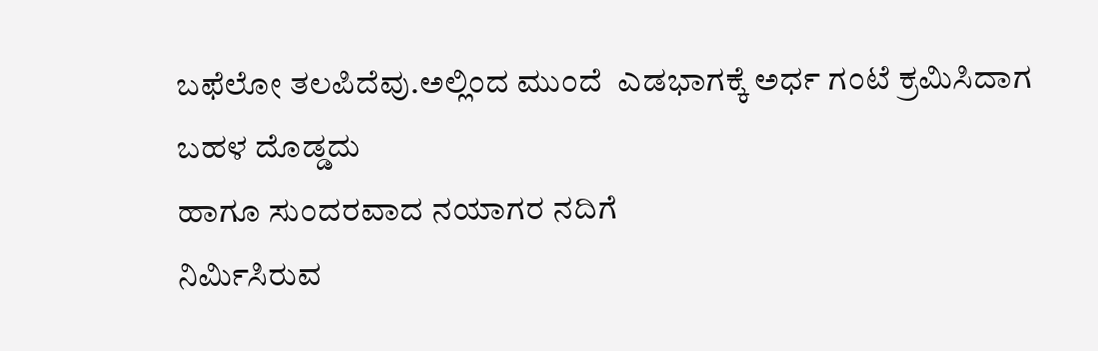ಬಫೆಲೋ ತಲಪಿದೆವು.ಅಲ್ಲಿಂದ ಮುಂದೆ  ಎಡಭಾಗಕ್ಕೆ ಅರ್ಧ ಗಂಟೆ ಕ್ರಮಿಸಿದಾಗ
ಬಹಳ ದೊಡ್ಡದು
ಹಾಗೂ ಸುಂದರವಾದ ನಯಾಗರ ನದಿಗೆ
ನಿರ್ಮಿಸಿರುವ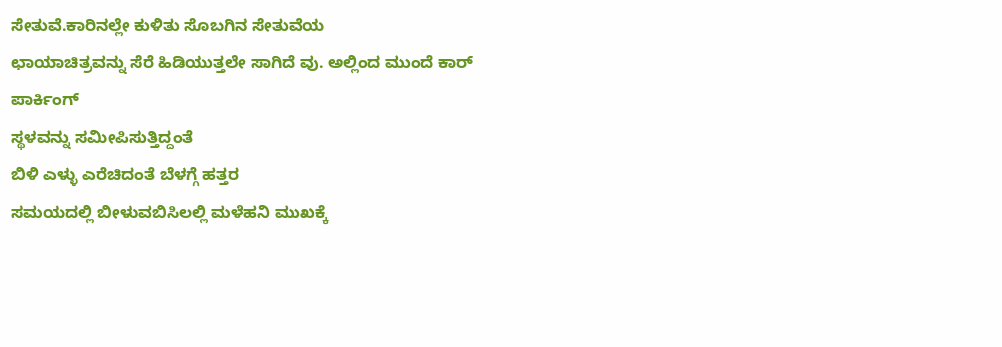ಸೇತುವೆ.ಕಾರಿನಲ್ಲೇ ಕುಳಿತು ಸೊಬಗಿನ ಸೇತುವೆಯ
ಛಾಯಾಚಿತ್ರವನ್ನು ಸೆರೆ ಹಿಡಿಯುತ್ತಲೇ ಸಾಗಿದೆ ವು. ಅಲ್ಲಿಂದ ಮುಂದೆ ಕಾರ್
ಪಾರ್ಕಿಂಗ್
ಸ್ಥಳವನ್ನು ಸಮೀಪಿಸುತ್ತಿದ್ದಂತೆ
ಬಿಳಿ ಎಳ್ಳು ಎರೆಚಿದಂತೆ ಬೆಳಗ್ಗೆ ಹತ್ತರ
ಸಮಯದಲ್ಲಿ ಬೀಳುವಬಿಸಿಲಲ್ಲಿ ಮಳೆಹನಿ ಮುಖಕ್ಕೆ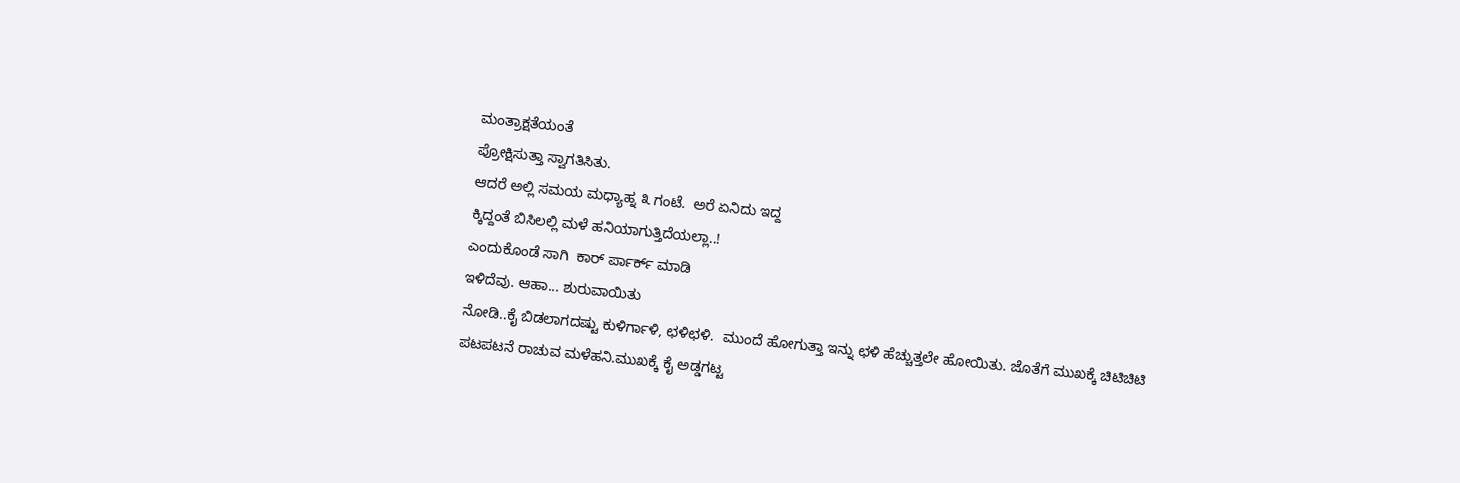ಮಂತ್ರಾಕ್ಷತೆಯಂತೆ
ಪ್ರೋಕ್ಷಿಸುತ್ತಾ ಸ್ವಾಗತಿಸಿತು.
ಆದರೆ ಅಲ್ಲಿ ಸಮಯ ಮಧ್ಯಾಹ್ನ ೩ ಗಂಟೆ.  ಅರೆ ಏನಿದು ಇದ್ದ
ಕ್ಕಿದ್ದಂತೆ ಬಿಸಿಲಲ್ಲಿ ಮಳೆ ಹನಿಯಾಗುತ್ತಿದೆಯಲ್ಲಾ..!
ಎಂದುಕೊಂಡೆ ಸಾಗಿ  ಕಾರ್ ರ್ಪಾರ್ಕ್ ಮಾಡಿ
ಇಳಿದೆವು. ಆಹಾ... ಶುರುವಾಯಿತು
ನೋಡಿ..ಕೈ ಬಿಡಲಾಗದಷ್ಟು ಕುಳಿರ್ಗಾಳಿ, ಛಳಿಛಳಿ.  ಮುಂದೆ ಹೋಗುತ್ತಾ ಇನ್ನು ಛಳಿ ಹೆಚ್ಚುತ್ತಲೇ ಹೋಯಿತು. ಜೊತೆಗೆ ಮುಖಕ್ಕೆ ಚಿಟಿಚಿಟಿ ಪಟಪಟನೆ ರಾಚುವ ಮಳೆಹನಿ.ಮುಖಕ್ಕೆ ಕೈ ಅಡ್ಡಗಟ್ಟ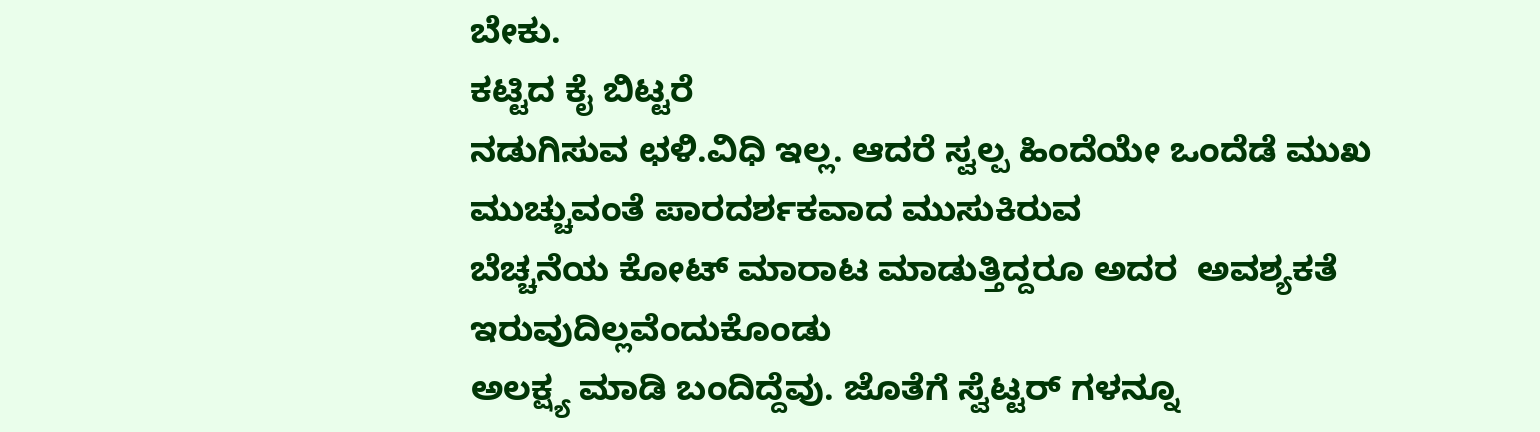ಬೇಕು.
ಕಟ್ಟಿದ ಕೈ ಬಿಟ್ಟರೆ
ನಡುಗಿಸುವ ಛಳಿ.ವಿಧಿ ಇಲ್ಲ. ಆದರೆ ಸ್ವಲ್ಪ ಹಿಂದೆಯೇ ಒಂದೆಡೆ ಮುಖ ಮುಚ್ಚುವಂತೆ ಪಾರದರ್ಶಕವಾದ ಮುಸುಕಿರುವ
ಬೆಚ್ಚನೆಯ ಕೋಟ್ ಮಾರಾಟ ಮಾಡುತ್ತಿದ್ದರೂ ಅದರ  ಅವಶ್ಯಕತೆ ಇರುವುದಿಲ್ಲವೆಂದುಕೊಂಡು
ಅಲಕ್ಷ್ಯ ಮಾಡಿ ಬಂದಿದ್ದೆವು. ಜೊತೆಗೆ ಸ್ವೆಟ್ಟರ್ ಗಳನ್ನೂ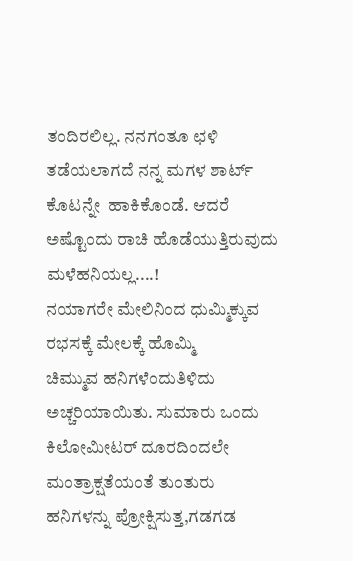ತಂದಿರಲಿಲ್ಲ. ನನಗಂತೂ ಛಳಿ ತಡೆಯಲಾಗದೆ ನನ್ನ ಮಗಳ ಶಾರ್ಟ್ ಕೊಟನ್ನೇ  ಹಾಕಿಕೊಂಡೆ. ಆದರೆ ಅಷ್ಟೊಂದು ರಾಚಿ ಹೊಡೆಯುತ್ತಿರುವುದು ಮಳೆಹನಿಯಲ್ಲ....!
ನಯಾಗರೇ ಮೇಲಿನಿಂದ ಧುಮ್ಮಿಕ್ಕುವ ರಭಸಕ್ಕೆ ಮೇಲಕ್ಕೆ ಹೊಮ್ಮಿ
ಚಿಮ್ಮುವ ಹನಿಗಳೆಂದುತಿಳಿದು ಅಚ್ಚರಿಯಾಯಿತು. ಸುಮಾರು ಒಂದು
ಕಿಲೋಮೀಟರ್ ದೂರದಿಂದಲೇ ಮಂತ್ರಾಕ್ಷತೆಯಂತೆ ತುಂತುರು
ಹನಿಗಳನ್ನು ಪ್ರೋಕ್ಷಿಸುತ್ತ,ಗಡಗಡ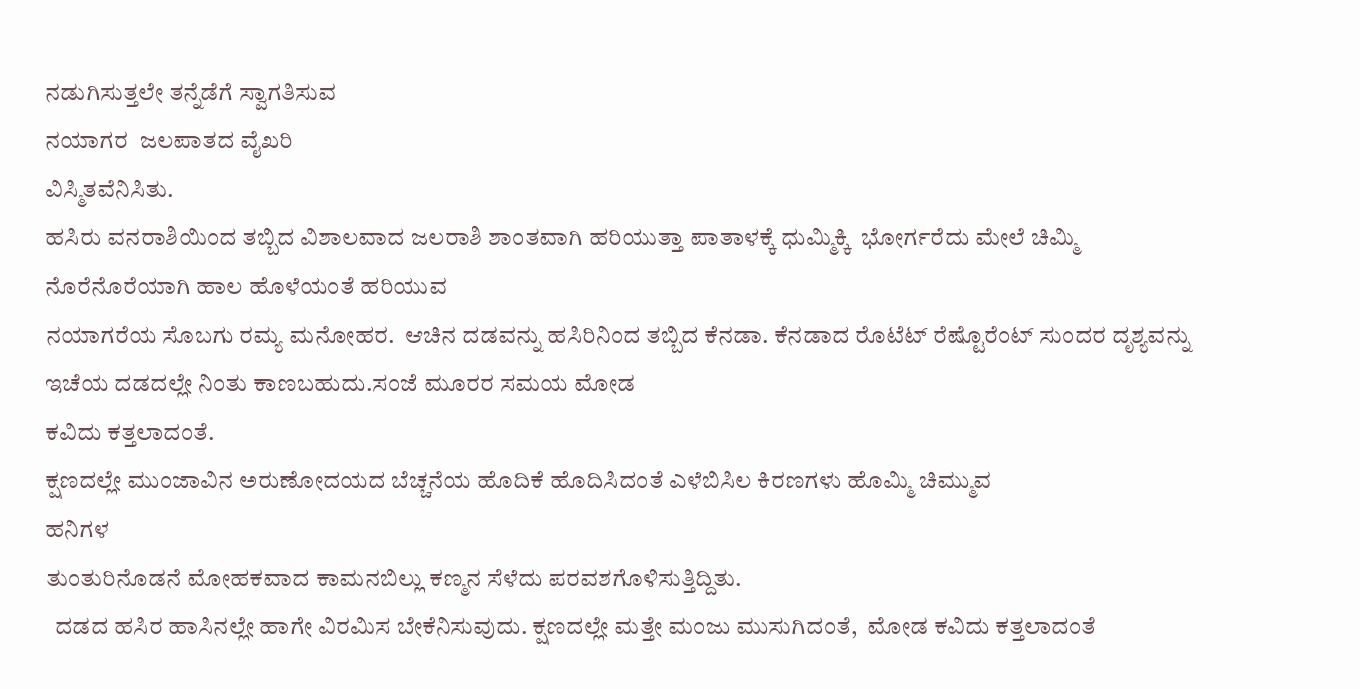ನಡುಗಿಸುತ್ತಲೇ ತನ್ನೆಡೆಗೆ ಸ್ವಾಗತಿಸುವ
ನಯಾಗರ  ಜಲಪಾತದ ವೈಖರಿ
ವಿಸ್ಮಿತವೆನಿಸಿತು.
ಹಸಿರು ವನರಾಶಿಯಿಂದ ತಬ್ಬಿದ ವಿಶಾಲವಾದ ಜಲರಾಶಿ ಶಾಂತವಾಗಿ ಹರಿಯುತ್ತಾ ಪಾತಾಳಕ್ಕೆ ಧುಮ್ಮಿಕ್ಕಿ  ಭೋರ್ಗರೆದು ಮೇಲೆ ಚಿಮ್ಮಿ ನೊರೆನೊರೆಯಾಗಿ ಹಾಲ ಹೊಳೆಯಂತೆ ಹರಿಯುವ
ನಯಾಗರೆಯ ಸೊಬಗು ರಮ್ಯ ಮನೋಹರ.  ಆಚಿನ ದಡವನ್ನು ಹಸಿರಿನಿಂದ ತಬ್ಬಿದ ಕೆನಡಾ. ಕೆನಡಾದ ರೊಟೆಟ್ ರೆಷ್ಟೊರೆಂಟ್ ಸುಂದರ ದೃಶ್ಯವನ್ನು
ಇಚೆಯ ದಡದಲ್ಲೇ ನಿಂತು ಕಾಣಬಹುದು.ಸಂಜೆ ಮೂರರ ಸಮಯ ಮೋಡ
ಕವಿದು ಕತ್ತಲಾದಂತೆ.
ಕ್ಷಣದಲ್ಲೇ ಮುಂಜಾವಿನ ಅರುಣೋದಯದ ಬೆಚ್ಚನೆಯ ಹೊದಿಕೆ ಹೊದಿಸಿದಂತೆ ಎಳೆಬಿಸಿಲ ಕಿರಣಗಳು ಹೊಮ್ಮಿ ಚಿಮ್ಮುವ
ಹನಿಗಳ
ತುಂತುರಿನೊಡನೆ ಮೋಹಕವಾದ ಕಾಮನಬಿಲ್ಲು ಕಣ್ಮನ ಸೆಳೆದು ಪರವಶಗೊಳಿಸುತ್ತಿದ್ದಿತು.
  ದಡದ ಹಸಿರ ಹಾಸಿನಲ್ಲೇ ಹಾಗೇ ವಿರಮಿಸ ಬೇಕೆನಿಸುವುದು. ಕ್ಷಣದಲ್ಲೇ ಮತ್ತೇ ಮಂಜು ಮುಸುಗಿದಂತೆ,  ಮೋಡ ಕವಿದು ಕತ್ತಲಾದಂತೆ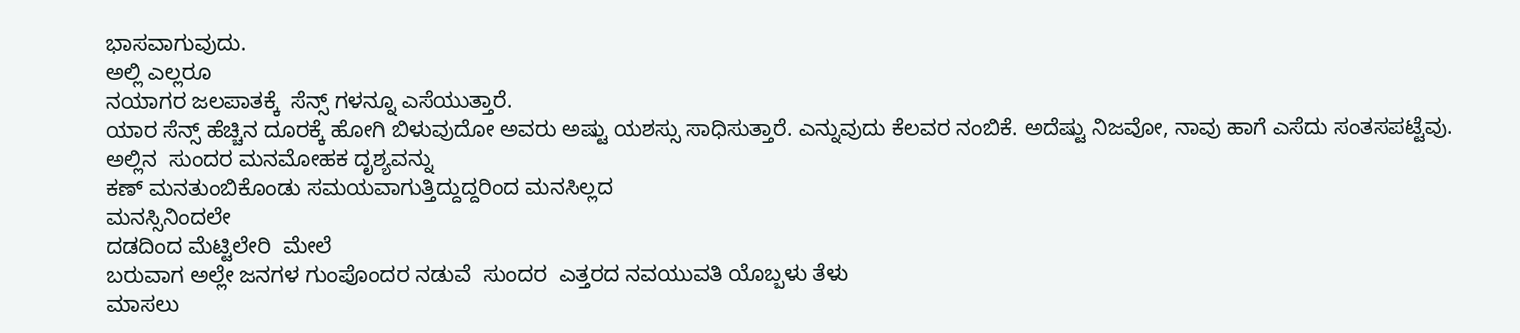ಭಾಸವಾಗುವುದು.
ಅಲ್ಲಿ ಎಲ್ಲರೂ
ನಯಾಗರ ಜಲಪಾತಕ್ಕೆ  ಸೆನ್ಸ್ ಗಳನ್ನೂ ಎಸೆಯುತ್ತಾರೆ.
ಯಾರ ಸೆನ್ಸ್ ಹೆಚ್ಚಿನ ದೂರಕ್ಕೆ ಹೋಗಿ ಬಿಳುವುದೋ ಅವರು ಅಷ್ಟು ಯಶಸ್ಸು ಸಾಧಿಸುತ್ತಾರೆ. ಎನ್ನುವುದು ಕೆಲವರ ನಂಬಿಕೆ. ಅದೆಷ್ಟು ನಿಜವೋ, ನಾವು ಹಾಗೆ ಎಸೆದು ಸಂತಸಪಟ್ಟೆವು.
ಅಲ್ಲಿನ  ಸುಂದರ ಮನಮೋಹಕ ದೃಶ್ಯವನ್ನು
ಕಣ್ ಮನತುಂಬಿಕೊಂಡು ಸಮಯವಾಗುತ್ತಿದ್ದುದ್ದರಿಂದ ಮನಸಿಲ್ಲದ
ಮನಸ್ಸಿನಿಂದಲೇ
ದಡದಿಂದ ಮೆಟ್ಟಿಲೇರಿ  ಮೇಲೆ
ಬರುವಾಗ ಅಲ್ಲೇ ಜನಗಳ ಗುಂಪೊಂದರ ನಡುವೆ  ಸುಂದರ  ಎತ್ತರದ ನವಯುವತಿ ಯೊಬ್ಬಳು ತೆಳು
ಮಾಸಲು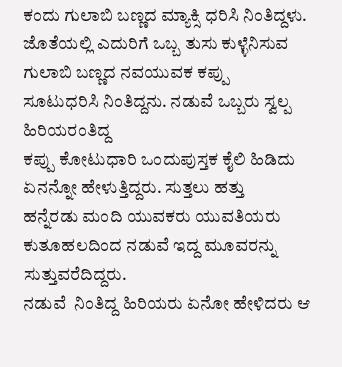ಕಂದು ಗುಲಾಬಿ ಬಣ್ಣದ ಮ್ಯಾಕ್ಸಿ ಧರಿಸಿ ನಿಂತಿದ್ದಳು.
ಜೊತೆಯಲ್ಲಿ ಎದುರಿಗೆ ಒಬ್ಬ ತುಸು ಕುಳ್ಳೆನಿಸುವ ಗುಲಾಬಿ ಬಣ್ಣದ ನವಯುವಕ ಕಪ್ಪು
ಸೂಟುಧರಿಸಿ ನಿಂತಿದ್ದನು. ನಡುವೆ ಒಬ್ಬರು ಸ್ವಲ್ಪ ಹಿರಿಯರಂತಿದ್ದ
ಕಪ್ಪು ಕೋಟುಧಾರಿ ಒಂದುಪುಸ್ತಕ ಕೈಲಿ ಹಿಡಿದು
ಏನನ್ನೋ ಹೇಳುತ್ತಿದ್ದರು. ಸುತ್ತಲು ಹತ್ತು
ಹನ್ನೆರಡು ಮಂದಿ ಯುವಕರು ಯುವತಿಯರು
ಕುತೂಹಲದಿಂದ ನಡುವೆ ಇದ್ದ ಮೂವರನ್ನು ಸುತ್ತುವರೆದಿದ್ದರು.
ನಡುವೆ  ನಿಂತಿದ್ದ ಹಿರಿಯರು ಏನೋ ಹೇಳಿದರು ಆ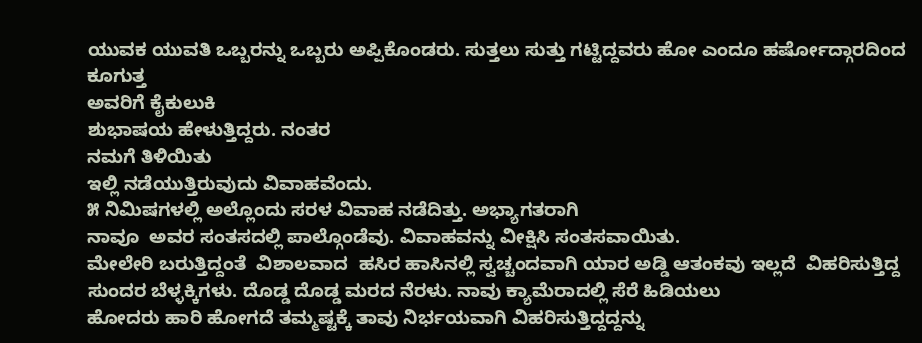ಯುವಕ ಯುವತಿ ಒಬ್ಬರನ್ನು ಒಬ್ಬರು ಅಪ್ಪಿಕೊಂಡರು. ಸುತ್ತಲು ಸುತ್ತು ಗಟ್ಟಿದ್ದವರು ಹೋ ಎಂದೂ ಹರ್ಷೋದ್ಗಾರದಿಂದ ಕೂಗುತ್ತ
ಅವರಿಗೆ ಕೈಕುಲುಕಿ
ಶುಭಾಷಯ ಹೇಳುತ್ತಿದ್ದರು. ನಂತರ
ನಮಗೆ ತಿಳಿಯಿತು
ಇಲ್ಲಿ ನಡೆಯುತ್ತಿರುವುದು ವಿವಾಹವೆಂದು.
೫ ನಿಮಿಷಗಳಲ್ಲಿ ಅಲ್ಲೊಂದು ಸರಳ ವಿವಾಹ ನಡೆದಿತ್ತು. ಅಭ್ಯಾಗತರಾಗಿ
ನಾವೂ  ಅವರ ಸಂತಸದಲ್ಲಿ ಪಾಲ್ಗೊಂಡೆವು. ವಿವಾಹವನ್ನು ವೀಕ್ಷಿಸಿ ಸಂತಸವಾಯಿತು.
ಮೇಲೇರಿ ಬರುತ್ತಿದ್ದಂತೆ  ವಿಶಾಲವಾದ  ಹಸಿರ ಹಾಸಿನಲ್ಲಿ ಸ್ವಚ್ಚಂದವಾಗಿ ಯಾರ ಅಡ್ಡಿ ಆತಂಕವು ಇಲ್ಲದೆ  ವಿಹರಿಸುತ್ತಿದ್ದ ಸುಂದರ ಬೆಳ್ಳಕ್ಕಿಗಳು. ದೊಡ್ಡ ದೊಡ್ಡ ಮರದ ನೆರಳು. ನಾವು ಕ್ಯಾಮೆರಾದಲ್ಲಿ ಸೆರೆ ಹಿಡಿಯಲು
ಹೋದರು ಹಾರಿ ಹೋಗದೆ ತಮ್ಮಷ್ಟಕ್ಕೆ ತಾವು ನಿರ್ಭಯವಾಗಿ ವಿಹರಿಸುತ್ತಿದ್ದದ್ದನ್ನು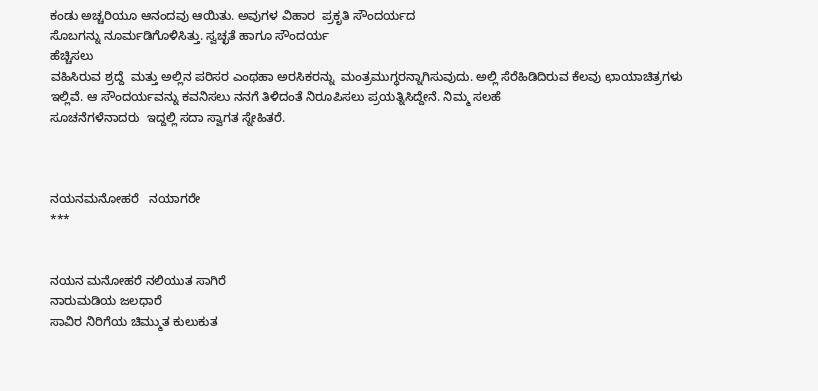ಕಂಡು ಅಚ್ಚರಿಯೂ ಆನಂದವು ಆಯಿತು. ಅವುಗಳ ವಿಹಾರ  ಪ್ರಕೃತಿ ಸೌಂದರ್ಯದ
ಸೊಬಗನ್ನು ನೂರ್ಮಡಿಗೊಳಿಸಿತ್ತು. ಸ್ವಚ್ಛತೆ ಹಾಗೂ ಸೌಂದರ್ಯ
ಹೆಚ್ಚಿಸಲು
ವಹಿಸಿರುವ ಶ್ರದ್ದೆ  ಮತ್ತು ಅಲ್ಲಿನ ಪರಿಸರ ಎಂಥಹಾ ಅರಸಿಕರನ್ನು  ಮಂತ್ರಮುಗ್ಧರನ್ನಾಗಿಸುವುದು. ಅಲ್ಲಿ ಸೆರೆಹಿಡಿದಿರುವ ಕೆಲವು ಛಾಯಾಚಿತ್ರಗಳು
ಇಲ್ಲಿವೆ. ಆ ಸೌಂದರ್ಯವನ್ನು ಕವನಿಸಲು ನನಗೆ ತಿಳಿದಂತೆ ನಿರೂಪಿಸಲು ಪ್ರಯತ್ನಿಸಿದ್ದೇನೆ. ನಿಮ್ಮ ಸಲಹೆ
ಸೂಚನೆಗಳೆನಾದರು  ಇದ್ದಲ್ಲಿ ಸದಾ ಸ್ವಾಗತ ಸ್ನೇಹಿತರೆ.



ನಯನಮನೋಹರೆ   ನಯಾಗರೇ
***


ನಯನ ಮನೋಹರೆ ನಲಿಯುತ ಸಾಗಿರೆ
ನಾರುಮಡಿಯ ಜಲಧಾರೆ
ಸಾವಿರ ನಿರಿಗೆಯ ಚಿಮ್ಮುತ ಕುಲುಕುತ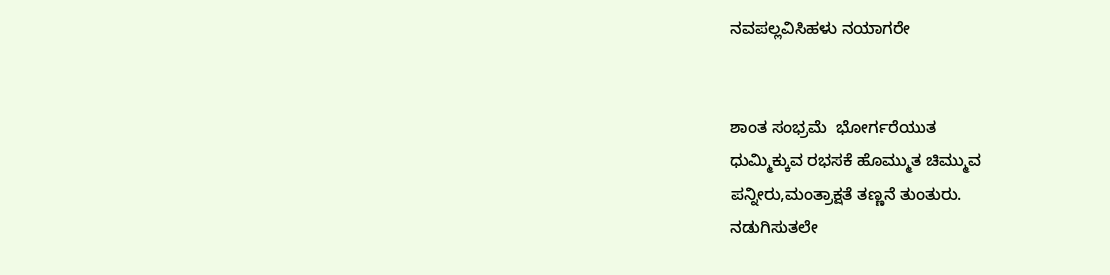ನವಪಲ್ಲವಿಸಿಹಳು ನಯಾಗರೇ


ಶಾಂತ ಸಂಭ್ರಮೆ  ಭೋರ್ಗರೆಯುತ
ಧುಮ್ಮಿಕ್ಕುವ ರಭಸಕೆ ಹೊಮ್ಮುತ ಚಿಮ್ಮುವ
ಪನ್ನೀರು,ಮಂತ್ರಾಕ್ಷತೆ ತಣ್ಣನೆ ತುಂತುರು.
ನಡುಗಿಸುತಲೇ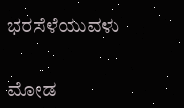ಭರಸೆಳೆಯುವಳು


ಮೋಡ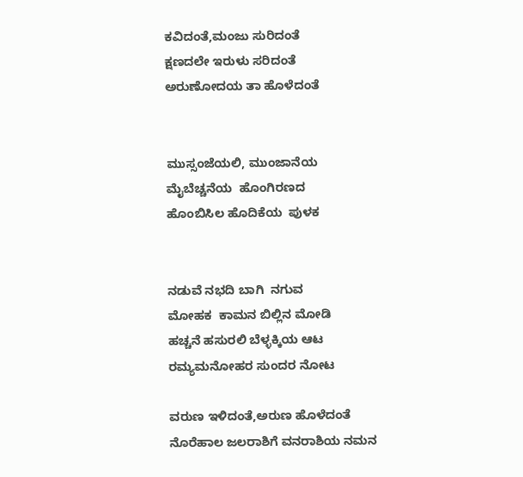ಕವಿದಂತೆ,ಮಂಜು ಸುರಿದಂತೆ
ಕ್ಷಣದಲೇ ಇರುಳು ಸರಿದಂತೆ
ಅರುಣೋದಯ ತಾ ಹೊಳೆದಂತೆ


ಮುಸ್ಸಂಜೆಯಲಿ, ಮುಂಜಾನೆಯ
ಮೈಬೆಚ್ಚನೆಯ  ಹೊಂಗಿರಣದ
ಹೊಂಬಿಸಿಲ ಹೊದಿಕೆಯ  ಪುಳಕ


ನಡುವೆ ನಭದಿ ಬಾಗಿ  ನಗುವ
ಮೋಹಕ  ಕಾಮನ ಬಿಲ್ಲಿನ ಮೋಡಿ
ಹಚ್ಚನೆ ಹಸುರಲಿ ಬೆಳ್ಳಕ್ಕಿಯ ಆಟ
ರಮ್ಯಮನೋಹರ ಸುಂದರ ನೋಟ

ವರುಣ ಇಳಿದಂತೆ,ಅರುಣ ಹೊಳೆದಂತೆ
ನೊರೆಹಾಲ ಜಲರಾಶಿಗೆ ವನರಾಶಿಯ ನಮನ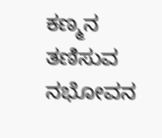ಕಣ್ಮನ ತಣಿಸುವ ನಭೋವನ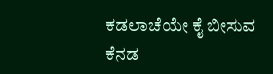ಕಡಲಾಚೆಯೇ ಕೈ ಬೀಸುವ ಕೆನಡ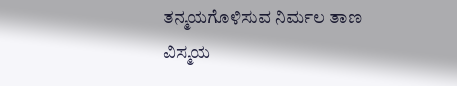ತನ್ಮಯಗೊಳಿಸುವ ನಿರ್ಮಲ ತಾಣ
ವಿಸ್ಮಯ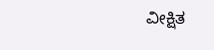ವೀಕ್ಷಿತ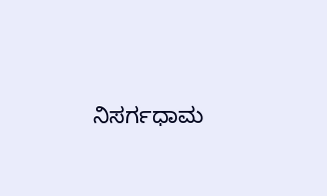ನಿಸರ್ಗಧಾಮ